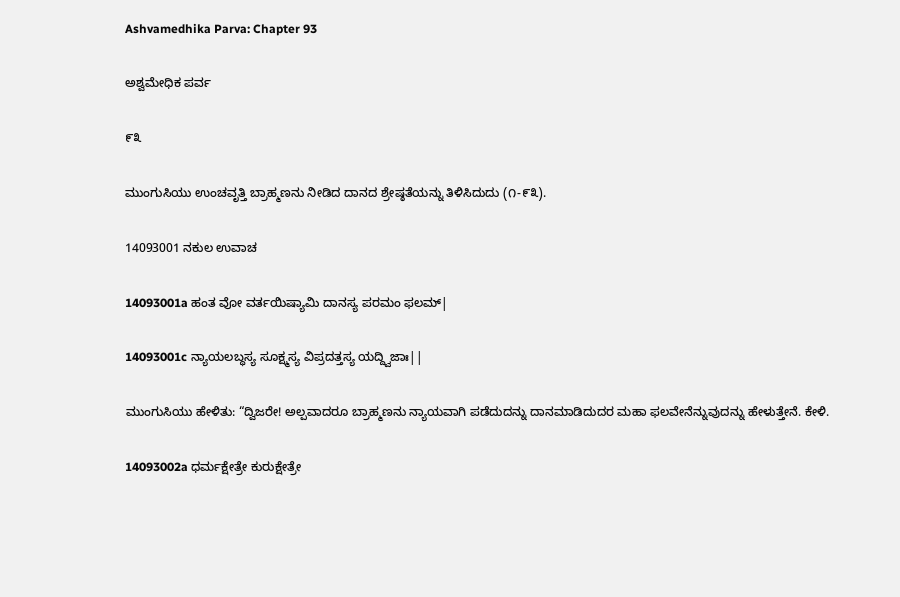Ashvamedhika Parva: Chapter 93

ಅಶ್ವಮೇಧಿಕ ಪರ್ವ

೯೩

ಮುಂಗುಸಿಯು ಉಂಚವೃತ್ತಿ ಬ್ರಾಹ್ಮಣನು ನೀಡಿದ ದಾನದ ಶ್ರೇಷ್ಠತೆಯನ್ನು ತಿಳಿಸಿದುದು (೧-೯೩).

14093001 ನಕುಲ ಉವಾಚ

14093001a ಹಂತ ವೋ ವರ್ತಯಿಷ್ಯಾಮಿ ದಾನಸ್ಯ ಪರಮಂ ಫಲಮ್|

14093001c ನ್ಯಾಯಲಬ್ಧಸ್ಯ ಸೂಕ್ಷ್ಮಸ್ಯ ವಿಪ್ರದತ್ತಸ್ಯ ಯದ್ದ್ವಿಜಾಃ||

ಮುಂಗುಸಿಯು ಹೇಳಿತು: “ದ್ವಿಜರೇ! ಅಲ್ಪವಾದರೂ ಬ್ರಾಹ್ಮಣನು ನ್ಯಾಯವಾಗಿ ಪಡೆದುದನ್ನು ದಾನಮಾಡಿದುದರ ಮಹಾ ಫಲವೇನೆನ್ನುವುದನ್ನು ಹೇಳುತ್ತೇನೆ. ಕೇಳಿ.

14093002a ಧರ್ಮಕ್ಷೇತ್ರೇ ಕುರುಕ್ಷೇತ್ರೇ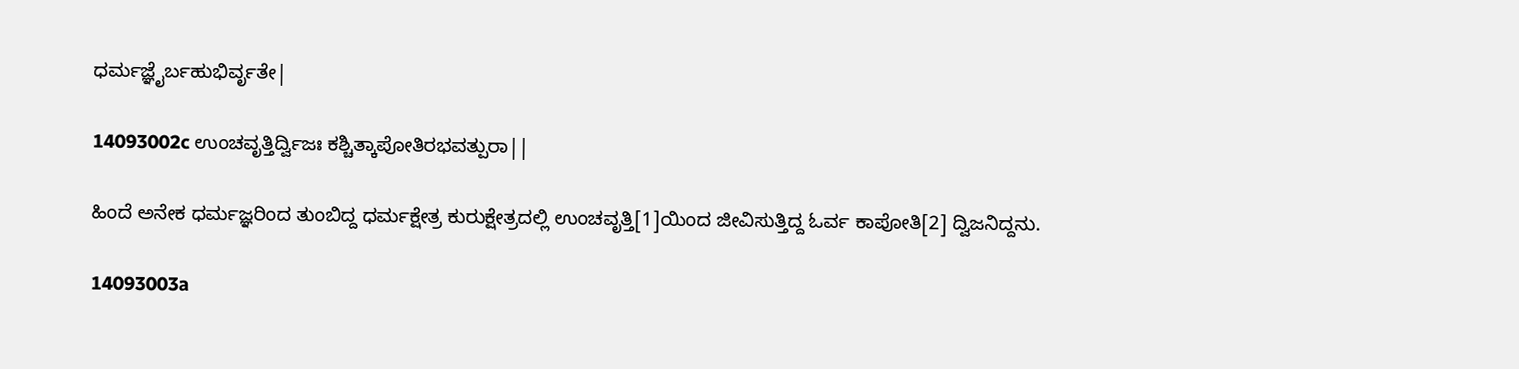ಧರ್ಮಜ್ಞೈರ್ಬಹುಭಿರ್ವೃತೇ|

14093002c ಉಂಚವೃತ್ತಿರ್ದ್ವಿಜಃ ಕಶ್ಚಿತ್ಕಾಪೋತಿರಭವತ್ಪುರಾ||

ಹಿಂದೆ ಅನೇಕ ಧರ್ಮಜ್ಞರಿಂದ ತುಂಬಿದ್ದ ಧರ್ಮಕ್ಷೇತ್ರ ಕುರುಕ್ಷೇತ್ರದಲ್ಲಿ ಉಂಚವೃತ್ತಿ[1]ಯಿಂದ ಜೀವಿಸುತ್ತಿದ್ದ ಓರ್ವ ಕಾಪೋತಿ[2] ದ್ವಿಜನಿದ್ದನು.

14093003a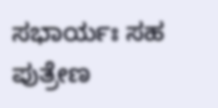ಸಭಾರ್ಯಃ ಸಹ ಪುತ್ರೇಣ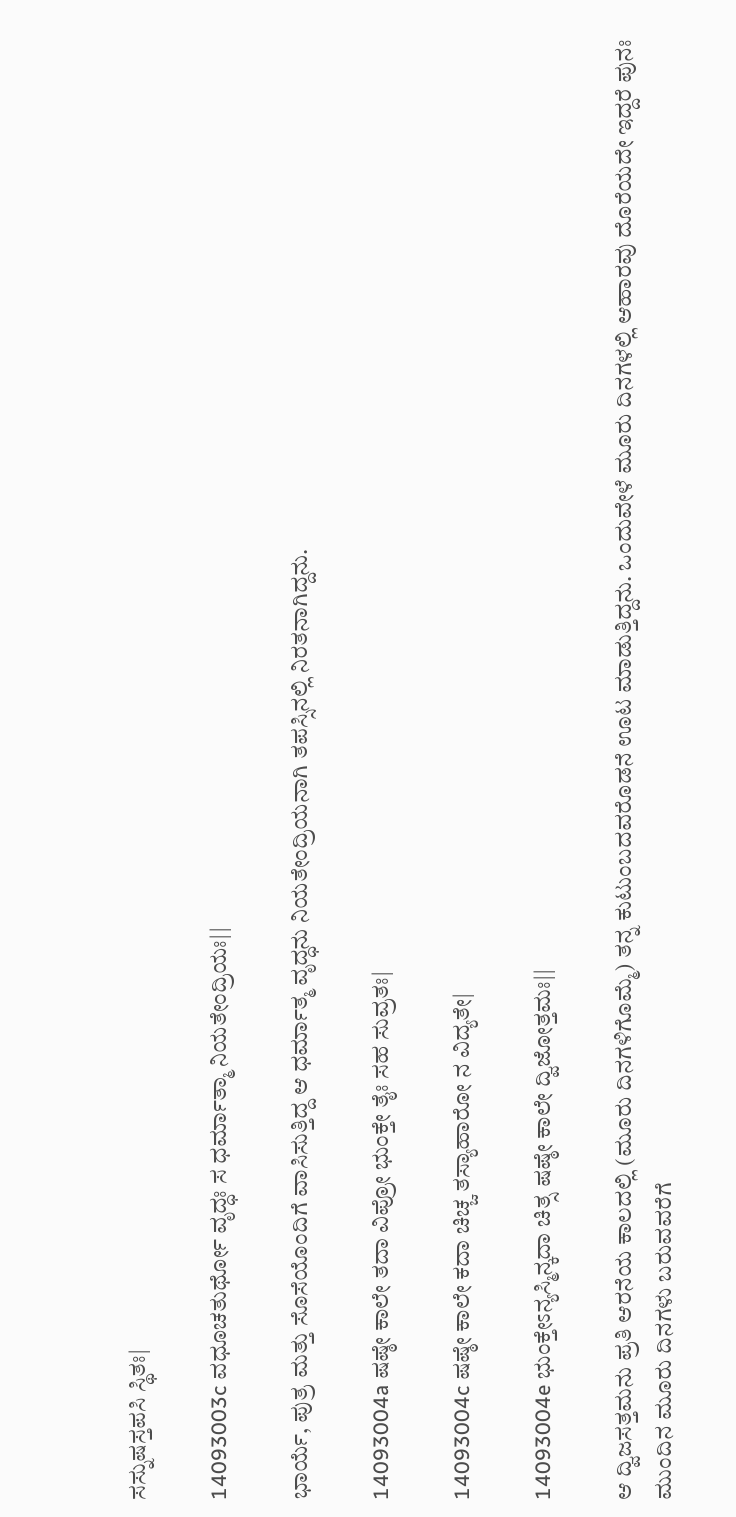ಸಸ್ನುಷಸ್ತಪಸಿ ಸ್ಥಿತಃ|

14093003c ವಧೂಚತುರ್ಥೋ ವೃದ್ಧಃ ಸ ಧರ್ಮಾತ್ಮಾ ನಿಯತೇಂದ್ರಿಯಃ||

ಭಾರ್ಯೆ, ಪುತ್ರ ಮತ್ತು ಸೊಸೆಯೊಂದಿಗೆ ವಾಸಿಸುತ್ತಿದ್ದ ಆ ಧರ್ಮಾತ್ಮ ವೃದ್ಧನು ನಿಯತೇಂದ್ರಿಯನಾಗಿ ತಪಸ್ಸಿನಲ್ಲಿ ನಿರತನಾಗಿದ್ದನು.

14093004a ಷಷ್ಠೇ ಕಾಲೇ ತದಾ ವಿಪ್ರೋ ಭುಂಕ್ತೇ ತೈಃ ಸಹ ಸುವ್ರತಃ|

14093004c ಷಷ್ಠೇ ಕಾಲೇ ಕದಾ ಚಿಚ್ಚ ತಸ್ಯಾಹಾರೋ ನ ವಿದ್ಯತೇ|

14093004e ಭುಂಕ್ತೇಽನ್ಯಸ್ಮಿನ್ಕದಾ ಚಿತ್ಸ ಷಷ್ಠೇ ಕಾಲೇ ದ್ವಿಜೋತ್ತಮಃ||

ಆ ದ್ವಿಜಸತ್ತಮನು ಪ್ರತಿ ಆರನೆಯ ಕಾಲದಲ್ಲಿ (ಮೂರು ದಿನಗಳಿಗೊಮ್ಮೆ) ತನ್ನ ಕುಟುಂಬದವರೊಡನೆ ಊಟ ಮಾಡುತ್ತಿದ್ದನು. ಒಂದುವೇಳೆ ಮೂರು ದಿನಗಳಲ್ಲಿ ಆಹಾರವು ದೊರೆಯದೇ ಇದ್ದರೆ ಪುನಃ ಮುಂದಿನ ಮೂರು ದಿನಗಳು ಬರುವವರೆಗೆ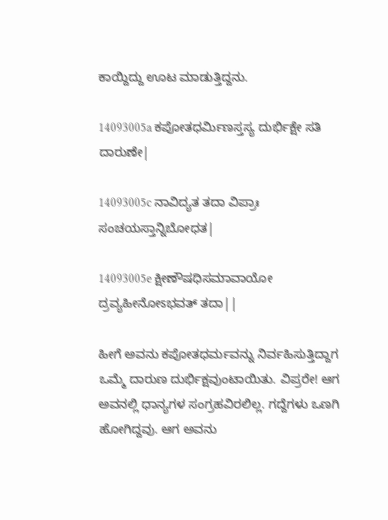ಕಾಯ್ದಿದ್ದು ಊಟ ಮಾಡುತ್ತಿದ್ದನು.

14093005a ಕಪೋತಧರ್ಮಿಣಸ್ತಸ್ಯ ದುರ್ಭಿಕ್ಷೇ ಸತಿ ದಾರುಣೇ|

14093005c ನಾವಿದ್ಯತ ತದಾ ವಿಪ್ರಾಃ ಸಂಚಯಸ್ತಾನ್ನಿಬೋಧತ|

14093005e ಕ್ಷೀಣೌಷಧಿಸಮಾವಾಯೋ ದ್ರವ್ಯಹೀನೋಽಭವತ್ ತದಾ||

ಹೀಗೆ ಅವನು ಕಪೋತಧರ್ಮವನ್ನು ನಿರ್ವಹಿಸುತ್ತಿದ್ದಾಗ ಒಮ್ಮೆ ದಾರುಣ ದುರ್ಭಿಕ್ಷವುಂಟಾಯಿತು. ವಿಪ್ರರೇ! ಆಗ ಅವನಲ್ಲಿ ಧಾನ್ಯಗಳ ಸಂಗ್ರಹವಿರಲಿಲ್ಲ. ಗದ್ದೆಗಳು ಒಣಗಿ ಹೋಗಿದ್ದವು. ಆಗ ಅವನು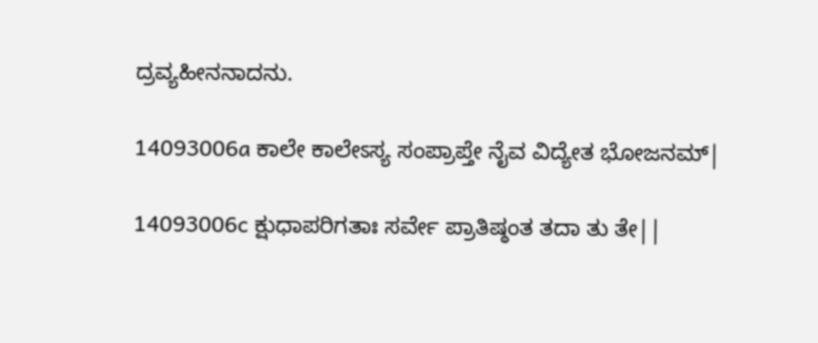ದ್ರವ್ಯಹೀನನಾದನು.

14093006a ಕಾಲೇ ಕಾಲೇಽಸ್ಯ ಸಂಪ್ರಾಪ್ತೇ ನೈವ ವಿದ್ಯೇತ ಭೋಜನಮ್|

14093006c ಕ್ಷುಧಾಪರಿಗತಾಃ ಸರ್ವೇ ಪ್ರಾತಿಷ್ಠಂತ ತದಾ ತು ತೇ||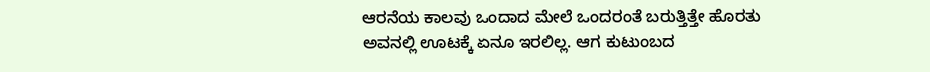ಆರನೆಯ ಕಾಲವು ಒಂದಾದ ಮೇಲೆ ಒಂದರಂತೆ ಬರುತ್ತಿತ್ತೇ ಹೊರತು ಅವನಲ್ಲಿ ಊಟಕ್ಕೆ ಏನೂ ಇರಲಿಲ್ಲ. ಆಗ ಕುಟುಂಬದ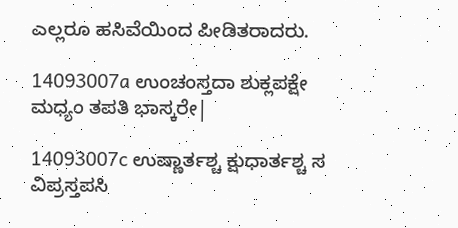ಎಲ್ಲರೂ ಹಸಿವೆಯಿಂದ ಪೀಡಿತರಾದರು.

14093007a ಉಂಚಂಸ್ತದಾ ಶುಕ್ಲಪಕ್ಷೇ ಮಧ್ಯಂ ತಪತಿ ಭಾಸ್ಕರೇ|

14093007c ಉಷ್ಣಾರ್ತಶ್ಚ ಕ್ಷುಧಾರ್ತಶ್ಚ ಸ ವಿಪ್ರಸ್ತಪಸಿ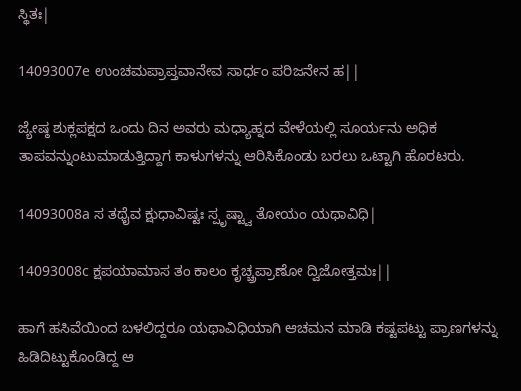ಸ್ಥಿತಃ|

14093007e ಉಂಚಮಪ್ರಾಪ್ತವಾನೇವ ಸಾರ್ಧಂ ಪರಿಜನೇನ ಹ||

ಜ್ಯೇಷ್ಠ ಶುಕ್ಲಪಕ್ಷದ ಒಂದು ದಿನ ಅವರು ಮಧ್ಯಾಹ್ನದ ವೇಳೆಯಲ್ಲಿ ಸೂರ್ಯನು ಅಧಿಕ ತಾಪವನ್ನುಂಟುಮಾಡುತ್ತಿದ್ದಾಗ ಕಾಳುಗಳನ್ನು ಆರಿಸಿಕೊಂಡು ಬರಲು ಒಟ್ಟಾಗಿ ಹೊರಟರು.

14093008a ಸ ತಥೈವ ಕ್ಷುಧಾವಿಷ್ಟಃ ಸ್ಪೃಷ್ಟ್ವಾ ತೋಯಂ ಯಥಾವಿಧಿ|

14093008c ಕ್ಷಪಯಾಮಾಸ ತಂ ಕಾಲಂ ಕೃಚ್ಚ್ರಪ್ರಾಣೋ ದ್ವಿಜೋತ್ತಮಃ||

ಹಾಗೆ ಹಸಿವೆಯಿಂದ ಬಳಲಿದ್ದರೂ ಯಥಾವಿಧಿಯಾಗಿ ಆಚಮನ ಮಾಡಿ ಕಷ್ಟಪಟ್ಟು ಪ್ರಾಣಗಳನ್ನು ಹಿಡಿದಿಟ್ಟುಕೊಂಡಿದ್ದ ಆ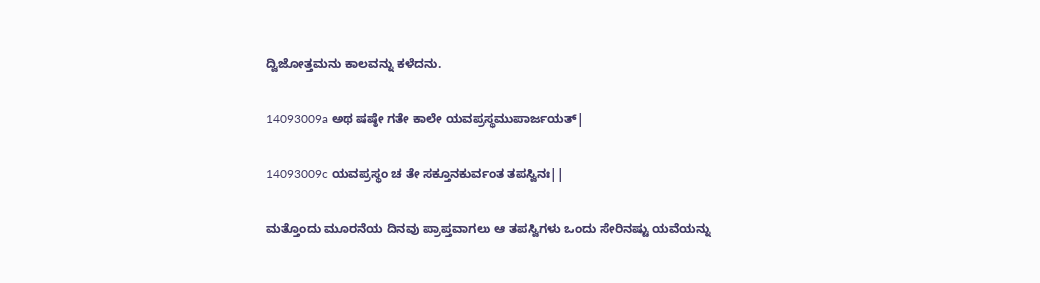ದ್ವಿಜೋತ್ತಮನು ಕಾಲವನ್ನು ಕಳೆದನು.

14093009a ಅಥ ಷಷ್ಠೇ ಗತೇ ಕಾಲೇ ಯವಪ್ರಸ್ಥಮುಪಾರ್ಜಯತ್|

14093009c ಯವಪ್ರಸ್ಥಂ ಚ ತೇ ಸಕ್ತೂನಕುರ್ವಂತ ತಪಸ್ವಿನಃ||

ಮತ್ತೊಂದು ಮೂರನೆಯ ದಿನವು ಪ್ರಾಪ್ತವಾಗಲು ಆ ತಪಸ್ವಿಗಳು ಒಂದು ಸೇರಿನಷ್ಟು ಯವೆಯನ್ನು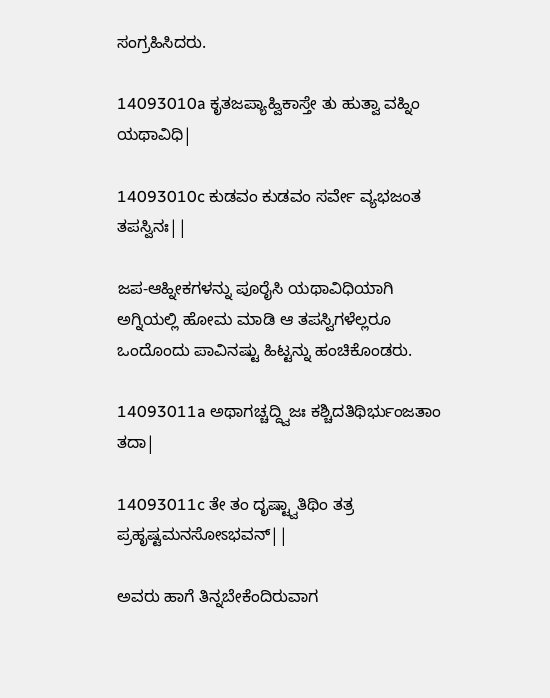ಸಂಗ್ರಹಿಸಿದರು.

14093010a ಕೃತಜಪ್ಯಾಹ್ವಿಕಾಸ್ತೇ ತು ಹುತ್ವಾ ವಹ್ನಿಂ ಯಥಾವಿಧಿ|

14093010c ಕುಡವಂ ಕುಡವಂ ಸರ್ವೇ ವ್ಯಭಜಂತ ತಪಸ್ವಿನಃ||

ಜಪ-ಆಹ್ನೀಕಗಳನ್ನು ಪೂರೈಸಿ ಯಥಾವಿಧಿಯಾಗಿ ಅಗ್ನಿಯಲ್ಲಿ ಹೋಮ ಮಾಡಿ ಆ ತಪಸ್ವಿಗಳೆಲ್ಲರೂ ಒಂದೊಂದು ಪಾವಿನಷ್ಟು ಹಿಟ್ಟನ್ನು ಹಂಚಿಕೊಂಡರು.

14093011a ಅಥಾಗಚ್ಚದ್ದ್ವಿಜಃ ಕಶ್ಚಿದತಿಥಿರ್ಭುಂಜತಾಂ ತದಾ|

14093011c ತೇ ತಂ ದೃಷ್ಟ್ವಾತಿಥಿಂ ತತ್ರ ಪ್ರಹೃಷ್ಟಮನಸೋಽಭವನ್||

ಅವರು ಹಾಗೆ ತಿನ್ನಬೇಕೆಂದಿರುವಾಗ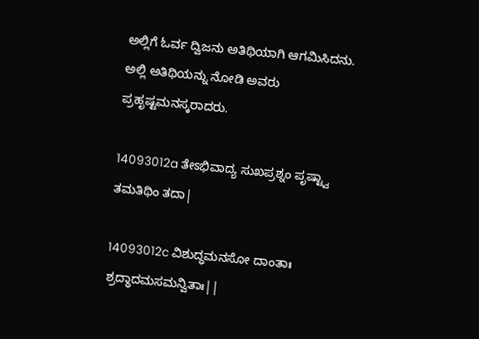ಅಲ್ಲಿಗೆ ಓರ್ವ ದ್ವಿಜನು ಅತಿಥಿಯಾಗಿ ಆಗಮಿಸಿದನು. ಅಲ್ಲಿ ಅತಿಥಿಯನ್ನು ನೋಡಿ ಅವರು ಪ್ರಹೃಷ್ಟಮನಸ್ಕರಾದರು.

14093012a ತೇಽಭಿವಾದ್ಯ ಸುಖಪ್ರಶ್ನಂ ಪೃಷ್ಟ್ವಾ ತಮತಿಥಿಂ ತದಾ|

14093012c ವಿಶುದ್ಧಮನಸೋ ದಾಂತಾಃ ಶ್ರದ್ಧಾದಮಸಮನ್ವಿತಾಃ||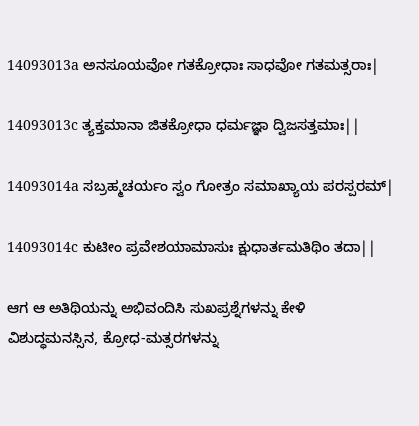14093013a ಅನಸೂಯವೋ ಗತಕ್ರೋಧಾಃ ಸಾಧವೋ ಗತಮತ್ಸರಾಃ|

14093013c ತ್ಯಕ್ತಮಾನಾ ಜಿತಕ್ರೋಧಾ ಧರ್ಮಜ್ಞಾ ದ್ವಿಜಸತ್ತಮಾಃ||

14093014a ಸಬ್ರಹ್ಮಚರ್ಯಂ ಸ್ವಂ ಗೋತ್ರಂ ಸಮಾಖ್ಯಾಯ ಪರಸ್ಪರಮ್|

14093014c ಕುಟೀಂ ಪ್ರವೇಶಯಾಮಾಸುಃ ಕ್ಷುಧಾರ್ತಮತಿಥಿಂ ತದಾ||

ಆಗ ಆ ಅತಿಥಿಯನ್ನು ಅಭಿವಂದಿಸಿ ಸುಖಪ್ರಶ್ನೆಗಳನ್ನು ಕೇಳಿ ವಿಶುದ್ಧಮನಸ್ಸಿನ, ಕ್ರೋಧ-ಮತ್ಸರಗಳನ್ನು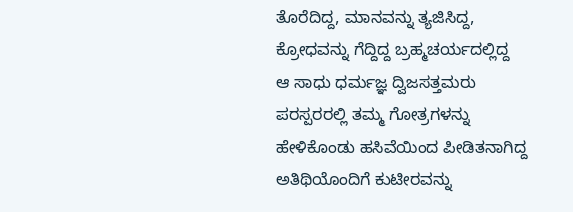ತೊರೆದಿದ್ದ, ಮಾನವನ್ನು ತ್ಯಜಿಸಿದ್ದ, ಕ್ರೋಧವನ್ನು ಗೆದ್ದಿದ್ದ ಬ್ರಹ್ಮಚರ್ಯದಲ್ಲಿದ್ದ ಆ ಸಾಧು ಧರ್ಮಜ್ಞ ದ್ವಿಜಸತ್ತಮರು ಪರಸ್ಪರರಲ್ಲಿ ತಮ್ಮ ಗೋತ್ರಗಳನ್ನು ಹೇಳಿಕೊಂಡು ಹಸಿವೆಯಿಂದ ಪೀಡಿತನಾಗಿದ್ದ ಅತಿಥಿಯೊಂದಿಗೆ ಕುಟೀರವನ್ನು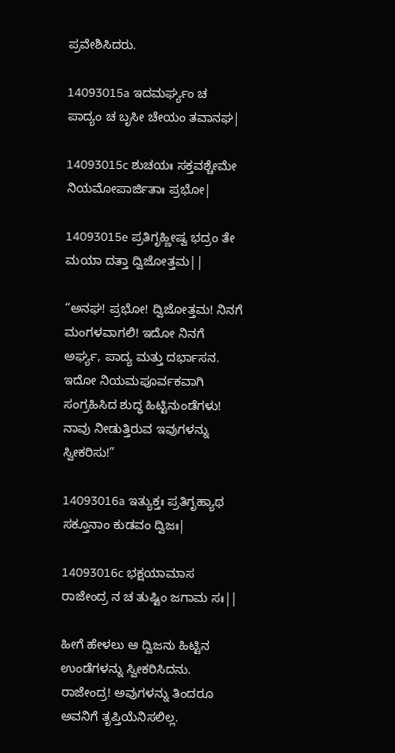ಪ್ರವೇಶಿಸಿದರು.

14093015a ಇದಮರ್ಘ್ಯಂ ಚ ಪಾದ್ಯಂ ಚ ಬೃಸೀ ಚೇಯಂ ತವಾನಘ|

14093015c ಶುಚಯಃ ಸಕ್ತವಶ್ಚೇಮೇ ನಿಯಮೋಪಾರ್ಜಿತಾಃ ಪ್ರಭೋ|

14093015e ಪ್ರತಿಗೃಹ್ಣೀಷ್ವ ಭದ್ರಂ ತೇ ಮಯಾ ದತ್ತಾ ದ್ವಿಜೋತ್ತಮ||

“ಅನಘ! ಪ್ರಭೋ! ದ್ವಿಜೋತ್ತಮ! ನಿನಗೆ ಮಂಗಳವಾಗಲಿ! ಇದೋ ನಿನಗೆ ಅರ್ಘ್ಯ, ಪಾದ್ಯ ಮತ್ತು ದರ್ಭಾಸನ. ಇದೋ ನಿಯಮಪೂರ್ವಕವಾಗಿ ಸಂಗ್ರಹಿಸಿದ ಶುದ್ಧ ಹಿಟ್ಟಿನುಂಡೆಗಳು! ನಾವು ನೀಡುತ್ತಿರುವ ಇವುಗಳನ್ನು ಸ್ವೀಕರಿಸು!”

14093016a ಇತ್ಯುಕ್ತಃ ಪ್ರತಿಗೃಹ್ಯಾಥ ಸಕ್ತೂನಾಂ ಕುಡವಂ ದ್ವಿಜಃ|

14093016c ಭಕ್ಷಯಾಮಾಸ ರಾಜೇಂದ್ರ ನ ಚ ತುಷ್ಟಿಂ ಜಗಾಮ ಸಃ||

ಹೀಗೆ ಹೇಳಲು ಆ ದ್ವಿಜನು ಹಿಟ್ಟಿನ ಉಂಡೆಗಳನ್ನು ಸ್ವೀಕರಿಸಿದನು. ರಾಜೇಂದ್ರ! ಅವುಗಳನ್ನು ತಿಂದರೂ ಅವನಿಗೆ ತೃಪ್ತಿಯೆನಿಸಲಿಲ್ಲ.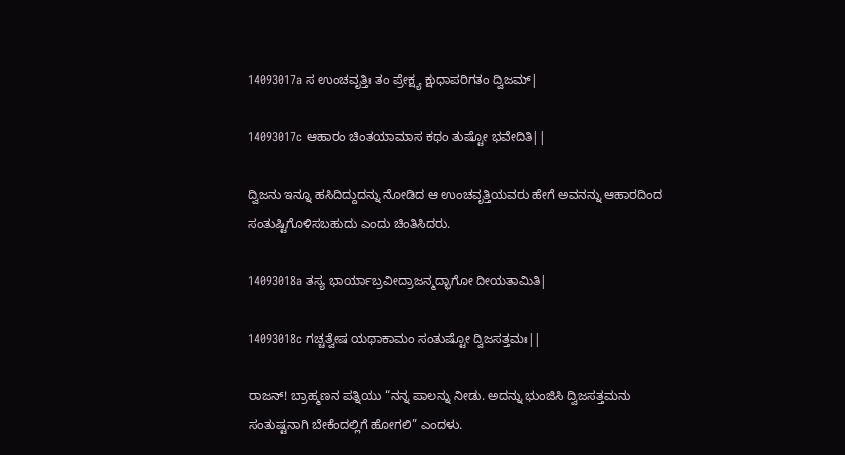14093017a ಸ ಉಂಚವೃತ್ತಿಃ ತಂ ಪ್ರೇಕ್ಷ್ಯ ಕ್ಷುಧಾಪರಿಗತಂ ದ್ವಿಜಮ್|

14093017c ಆಹಾರಂ ಚಿಂತಯಾಮಾಸ ಕಥಂ ತುಷ್ಟೋ ಭವೇದಿತಿ||

ದ್ವಿಜನು ಇನ್ನೂ ಹಸಿದಿದ್ದುದನ್ನು ನೋಡಿದ ಆ ಉಂಚವೃತ್ತಿಯವರು ಹೇಗೆ ಅವನನ್ನು ಆಹಾರದಿಂದ ಸಂತುಷ್ಟಿಗೊಳಿಸಬಹುದು ಎಂದು ಚಿಂತಿಸಿದರು.

14093018a ತಸ್ಯ ಭಾರ್ಯಾಬ್ರವೀದ್ರಾಜನ್ಮದ್ಭಾಗೋ ದೀಯತಾಮಿತಿ|

14093018c ಗಚ್ಚತ್ವೇಷ ಯಥಾಕಾಮಂ ಸಂತುಷ್ಟೋ ದ್ವಿಜಸತ್ತಮಃ||

ರಾಜನ್! ಬ್ರಾಹ್ಮಣನ ಪತ್ನಿಯು “ನನ್ನ ಪಾಲನ್ನು ನೀಡು. ಅದನ್ನು ಭುಂಜಿಸಿ ದ್ವಿಜಸತ್ತಮನು ಸಂತುಷ್ಟನಾಗಿ ಬೇಕೆಂದಲ್ಲಿಗೆ ಹೋಗಲಿ” ಎಂದಳು.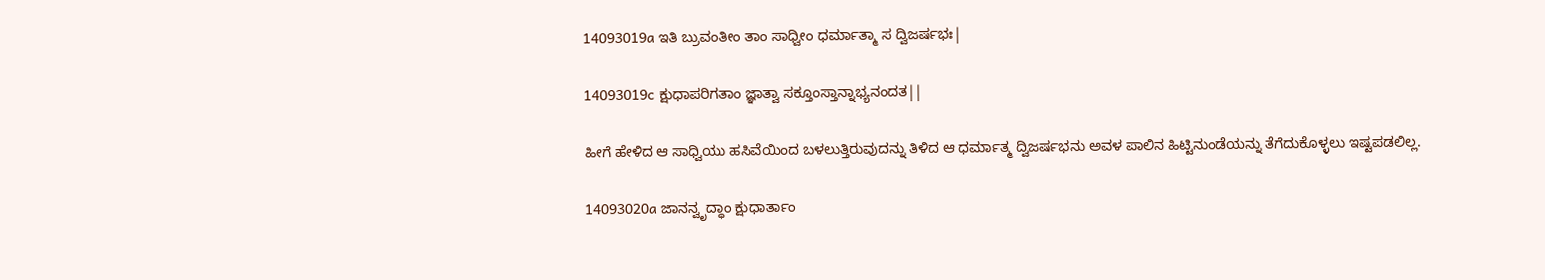14093019a ಇತಿ ಬ್ರುವಂತೀಂ ತಾಂ ಸಾಧ್ವೀಂ ಧರ್ಮಾತ್ಮಾ ಸ ದ್ವಿಜರ್ಷಭಃ|

14093019c ಕ್ಷುಧಾಪರಿಗತಾಂ ಜ್ಞಾತ್ವಾ ಸಕ್ತೂಂಸ್ತಾನ್ನಾಭ್ಯನಂದತ||

ಹೀಗೆ ಹೇಳಿದ ಆ ಸಾಧ್ವಿಯು ಹಸಿವೆಯಿಂದ ಬಳಲುತ್ತಿರುವುದನ್ನು ತಿಳಿದ ಆ ಧರ್ಮಾತ್ಮ ದ್ವಿಜರ್ಷಭನು ಅವಳ ಪಾಲಿನ ಹಿಟ್ಟಿನುಂಡೆಯನ್ನು ತೆಗೆದುಕೊಳ್ಳಲು ಇಷ್ಟಪಡಲಿಲ್ಲ.

14093020a ಜಾನನ್ವೃದ್ಧಾಂ ಕ್ಷುಧಾರ್ತಾಂ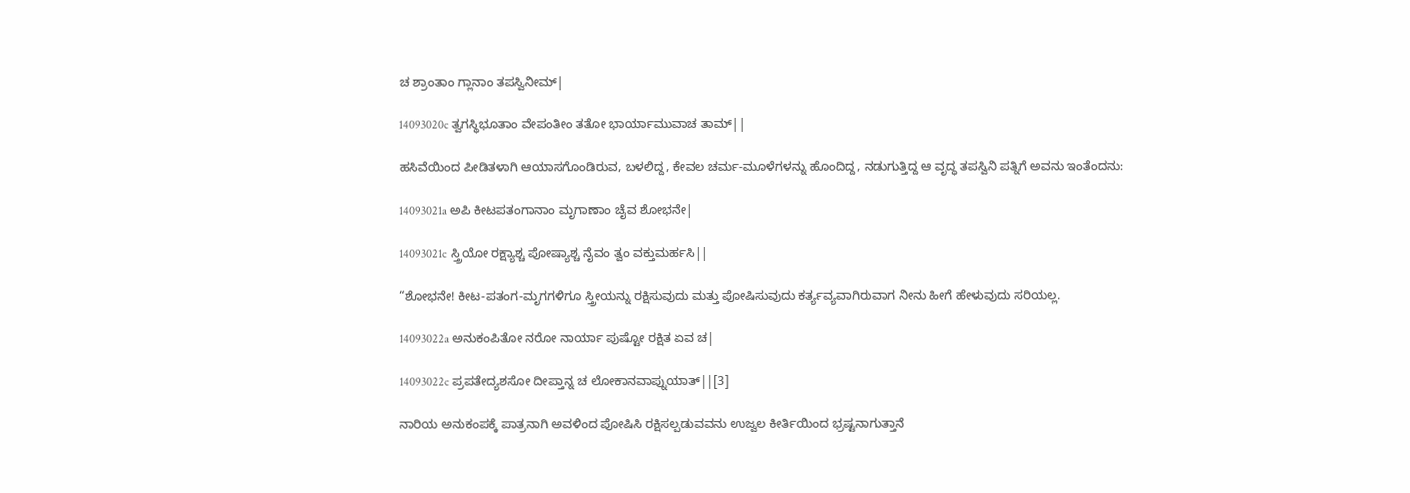ಚ ಶ್ರಾಂತಾಂ ಗ್ಲಾನಾಂ ತಪಸ್ವಿನೀಮ್|

14093020c ತ್ವಗಸ್ಥಿಭೂತಾಂ ವೇಪಂತೀಂ ತತೋ ಭಾರ್ಯಾಮುವಾಚ ತಾಮ್||

ಹಸಿವೆಯಿಂದ ಪೀಡಿತಳಾಗಿ ಆಯಾಸಗೊಂಡಿರುವ, ಬಳಲಿದ್ದ, ಕೇವಲ ಚರ್ಮ-ಮೂಳೆಗಳನ್ನು ಹೊಂದಿದ್ದ, ನಡುಗುತ್ತಿದ್ದ ಆ ವೃದ್ಧ ತಪಸ್ವಿನಿ ಪತ್ನಿಗೆ ಅವನು ಇಂತೆಂದನು:

14093021a ಅಪಿ ಕೀಟಪತಂಗಾನಾಂ ಮೃಗಾಣಾಂ ಚೈವ ಶೋಭನೇ|

14093021c ಸ್ತ್ರಿಯೋ ರಕ್ಷ್ಯಾಶ್ಚ ಪೋಷ್ಯಾಶ್ಚ ನೈವಂ ತ್ವಂ ವಕ್ತುಮರ್ಹಸಿ||

“ಶೋಭನೇ! ಕೀಟ-ಪತಂಗ-ಮೃಗಗಳಿಗೂ ಸ್ತ್ರೀಯನ್ನು ರಕ್ಷಿಸುವುದು ಮತ್ತು ಪೋಷಿಸುವುದು ಕರ್ತ್ಯವ್ಯವಾಗಿರುವಾಗ ನೀನು ಹೀಗೆ ಹೇಳುವುದು ಸರಿಯಲ್ಲ.

14093022a ಅನುಕಂಪಿತೋ ನರೋ ನಾರ್ಯಾ ಪುಷ್ಟೋ ರಕ್ಷಿತ ಏವ ಚ|

14093022c ಪ್ರಪತೇದ್ಯಶಸೋ ದೀಪ್ತಾನ್ನ ಚ ಲೋಕಾನವಾಪ್ನುಯಾತ್||[3]

ನಾರಿಯ ಅನುಕಂಪಕ್ಕೆ ಪಾತ್ರನಾಗಿ ಅವಳಿಂದ ಪೋಷಿಸಿ ರಕ್ಷಿಸಲ್ಪಡುವವನು ಉಜ್ವಲ ಕೀರ್ತಿಯಿಂದ ಭ್ರಷ್ಟನಾಗುತ್ತಾನೆ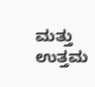ಮತ್ತು ಉತ್ತಮ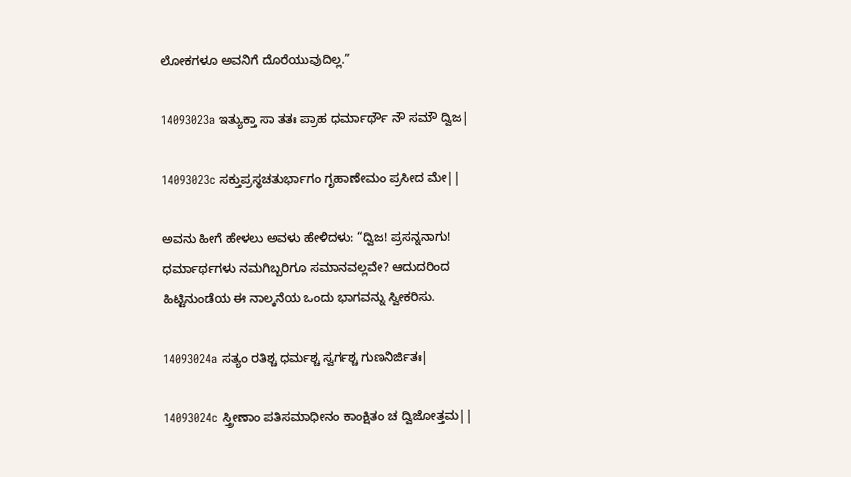ಲೋಕಗಳೂ ಅವನಿಗೆ ದೊರೆಯುವುದಿಲ್ಲ.”

14093023a ಇತ್ಯುಕ್ತಾ ಸಾ ತತಃ ಪ್ರಾಹ ಧರ್ಮಾರ್ಥೌ ನೌ ಸಮೌ ದ್ವಿಜ|

14093023c ಸಕ್ತುಪ್ರಸ್ಥಚತುರ್ಭಾಗಂ ಗೃಹಾಣೇಮಂ ಪ್ರಸೀದ ಮೇ||

ಅವನು ಹೀಗೆ ಹೇಳಲು ಅವಳು ಹೇಳಿದಳು: “ದ್ವಿಜ! ಪ್ರಸನ್ನನಾಗು! ಧರ್ಮಾರ್ಥಗಳು ನಮಗಿಬ್ಬರಿಗೂ ಸಮಾನವಲ್ಲವೇ? ಆದುದರಿಂದ ಹಿಟ್ಟಿನುಂಡೆಯ ಈ ನಾಲ್ಕನೆಯ ಒಂದು ಭಾಗವನ್ನು ಸ್ವೀಕರಿಸು.

14093024a ಸತ್ಯಂ ರತಿಶ್ಚ ಧರ್ಮಶ್ಚ ಸ್ವರ್ಗಶ್ಚ ಗುಣನಿರ್ಜಿತಃ|

14093024c ಸ್ತ್ರೀಣಾಂ ಪತಿಸಮಾಧೀನಂ ಕಾಂಕ್ಷಿತಂ ಚ ದ್ವಿಜೋತ್ತಮ||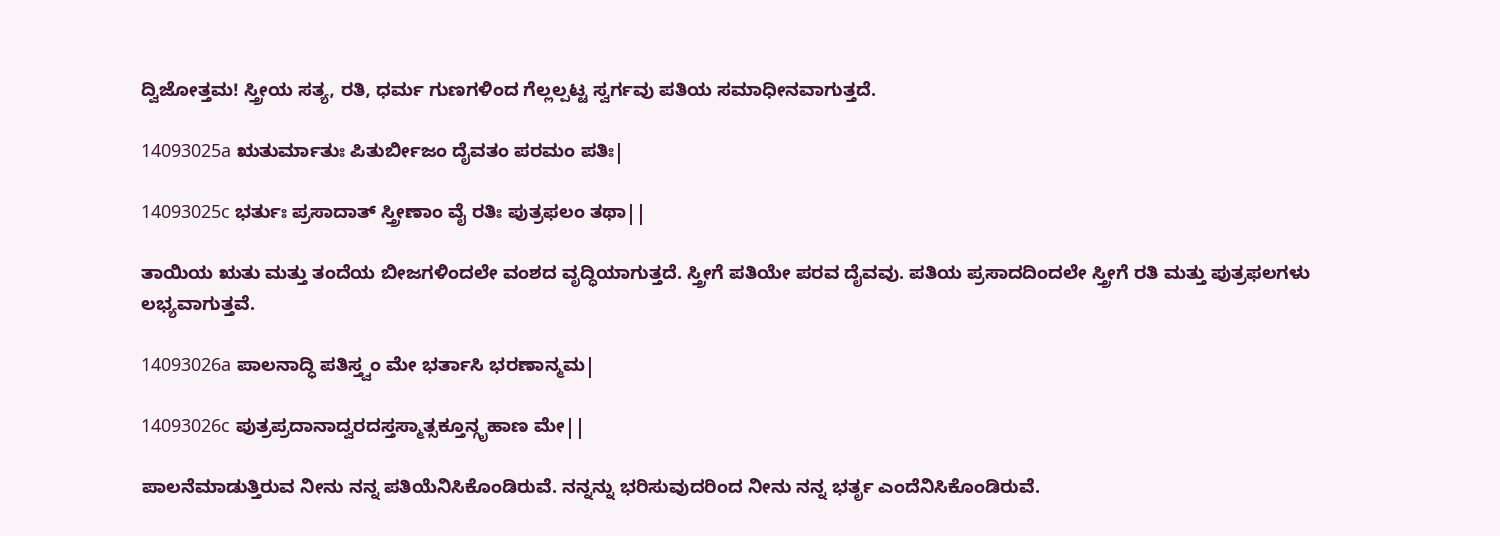ದ್ವಿಜೋತ್ತಮ! ಸ್ತ್ರೀಯ ಸತ್ಯ, ರತಿ, ಧರ್ಮ ಗುಣಗಳಿಂದ ಗೆಲ್ಲಲ್ಪಟ್ಟ ಸ್ವರ್ಗವು ಪತಿಯ ಸಮಾಧೀನವಾಗುತ್ತದೆ.

14093025a ಋತುರ್ಮಾತುಃ ಪಿತುರ್ಬೀಜಂ ದೈವತಂ ಪರಮಂ ಪತಿಃ|

14093025c ಭರ್ತುಃ ಪ್ರಸಾದಾತ್ ಸ್ತ್ರೀಣಾಂ ವೈ ರತಿಃ ಪುತ್ರಫಲಂ ತಥಾ||

ತಾಯಿಯ ಋತು ಮತ್ತು ತಂದೆಯ ಬೀಜಗಳಿಂದಲೇ ವಂಶದ ವೃದ್ಧಿಯಾಗುತ್ತದೆ. ಸ್ತ್ರೀಗೆ ಪತಿಯೇ ಪರವ ದೈವವು. ಪತಿಯ ಪ್ರಸಾದದಿಂದಲೇ ಸ್ತ್ರೀಗೆ ರತಿ ಮತ್ತು ಪುತ್ರಫಲಗಳು ಲಭ್ಯವಾಗುತ್ತವೆ.

14093026a ಪಾಲನಾದ್ಧಿ ಪತಿಸ್ತ್ವಂ ಮೇ ಭರ್ತಾಸಿ ಭರಣಾನ್ಮಮ|

14093026c ಪುತ್ರಪ್ರದಾನಾದ್ವರದಸ್ತಸ್ಮಾತ್ಸಕ್ತೂನ್ಗೃಹಾಣ ಮೇ||

ಪಾಲನೆಮಾಡುತ್ತಿರುವ ನೀನು ನನ್ನ ಪತಿಯೆನಿಸಿಕೊಂಡಿರುವೆ. ನನ್ನನ್ನು ಭರಿಸುವುದರಿಂದ ನೀನು ನನ್ನ ಭರ್ತೃ ಎಂದೆನಿಸಿಕೊಂಡಿರುವೆ.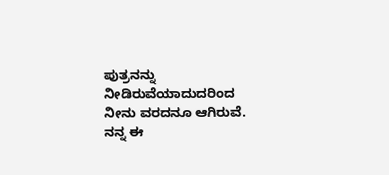ಪುತ್ರನನ್ನು ನೀಡಿರುವೆಯಾದುದರಿಂದ ನೀನು ವರದನೂ ಆಗಿರುವೆ. ನನ್ನ ಈ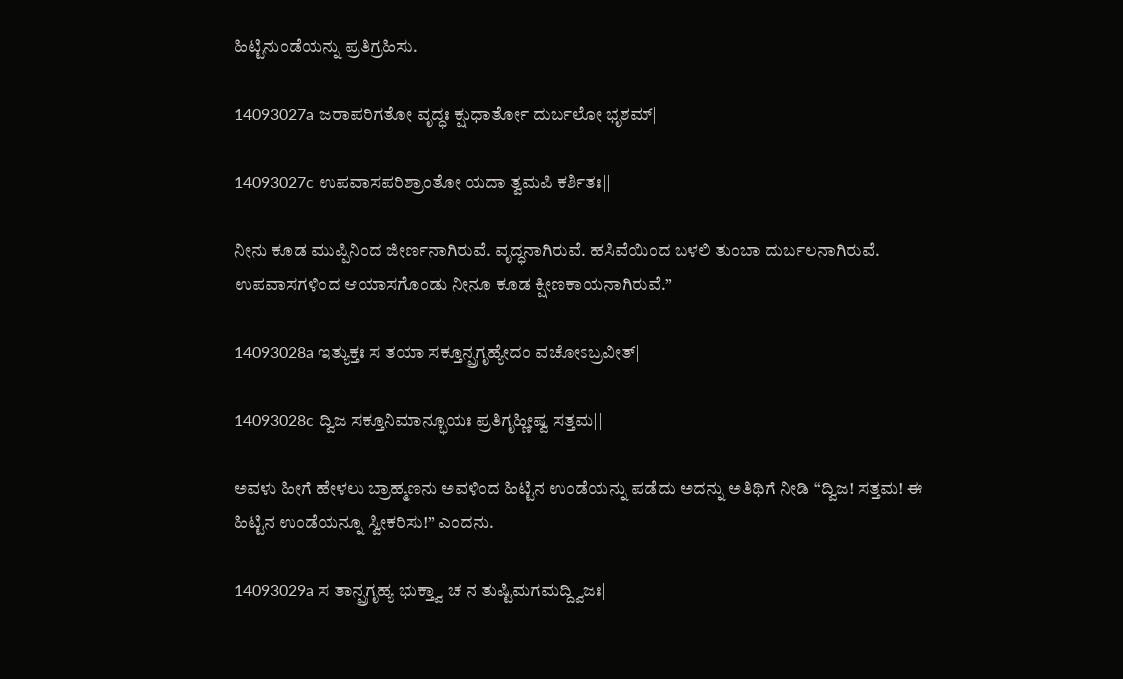ಹಿಟ್ಟಿನುಂಡೆಯನ್ನು ಪ್ರತಿಗ್ರಹಿಸು.

14093027a ಜರಾಪರಿಗತೋ ವೃದ್ಧಃ ಕ್ಷುಧಾರ್ತೋ ದುರ್ಬಲೋ ಭೃಶಮ್|

14093027c ಉಪವಾಸಪರಿಶ್ರಾಂತೋ ಯದಾ ತ್ವಮಪಿ ಕರ್ಶಿತಃ||

ನೀನು ಕೂಡ ಮುಪ್ಪಿನಿಂದ ಜೀರ್ಣನಾಗಿರುವೆ. ವೃದ್ಧನಾಗಿರುವೆ. ಹಸಿವೆಯಿಂದ ಬಳಲಿ ತುಂಬಾ ದುರ್ಬಲನಾಗಿರುವೆ. ಉಪವಾಸಗಳಿಂದ ಆಯಾಸಗೊಂಡು ನೀನೂ ಕೂಡ ಕ್ಷೀಣಕಾಯನಾಗಿರುವೆ.”

14093028a ಇತ್ಯುಕ್ತಃ ಸ ತಯಾ ಸಕ್ತೂನ್ಪ್ರಗೃಹ್ಯೇದಂ ವಚೋಽಬ್ರವೀತ್|

14093028c ದ್ವಿಜ ಸಕ್ತೂನಿಮಾನ್ಭೂಯಃ ಪ್ರತಿಗೃಹ್ಣೀಷ್ವ ಸತ್ತಮ||

ಅವಳು ಹೀಗೆ ಹೇಳಲು ಬ್ರಾಹ್ಮಣನು ಅವಳಿಂದ ಹಿಟ್ಟಿನ ಉಂಡೆಯನ್ನು ಪಡೆದು ಅದನ್ನು ಅತಿಥಿಗೆ ನೀಡಿ “ದ್ವಿಜ! ಸತ್ತಮ! ಈ ಹಿಟ್ಟಿನ ಉಂಡೆಯನ್ನೂ ಸ್ವೀಕರಿಸು!” ಎಂದನು.

14093029a ಸ ತಾನ್ಪ್ರಗೃಹ್ಯ ಭುಕ್ತ್ವಾ ಚ ನ ತುಷ್ಟಿಮಗಮದ್ದ್ವಿಜಃ|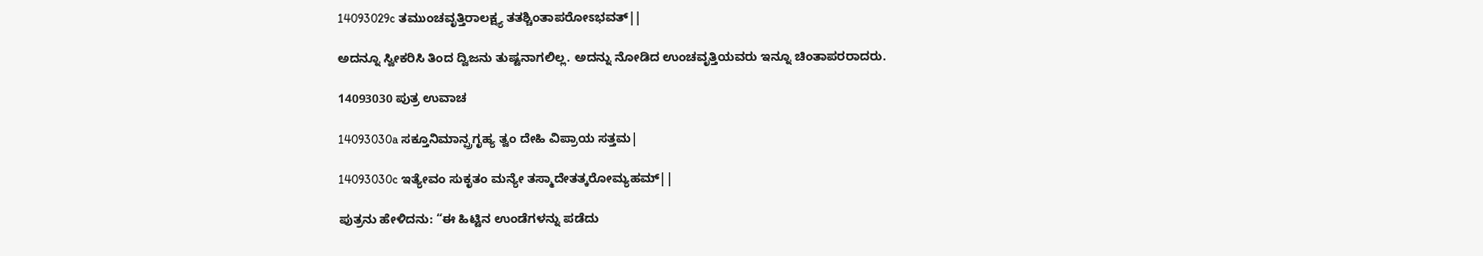14093029c ತಮುಂಚವೃತ್ತಿರಾಲಕ್ಷ್ಯ ತತಶ್ಚಿಂತಾಪರೋಽಭವತ್||

ಅದನ್ನೂ ಸ್ವೀಕರಿಸಿ ತಿಂದ ದ್ವಿಜನು ತುಷ್ಟನಾಗಲಿಲ್ಲ. ಅದನ್ನು ನೋಡಿದ ಉಂಚವೃತ್ತಿಯವರು ಇನ್ನೂ ಚಿಂತಾಪರರಾದರು.

14093030 ಪುತ್ರ ಉವಾಚ

14093030a ಸಕ್ತೂನಿಮಾನ್ಪ್ರಗೃಹ್ಯ ತ್ವಂ ದೇಹಿ ವಿಪ್ರಾಯ ಸತ್ತಮ|

14093030c ಇತ್ಯೇವಂ ಸುಕೃತಂ ಮನ್ಯೇ ತಸ್ಮಾದೇತತ್ಕರೋಮ್ಯಹಮ್||

ಪುತ್ರನು ಹೇಳಿದನು: “ಈ ಹಿಟ್ಟಿನ ಉಂಡೆಗಳನ್ನು ಪಡೆದು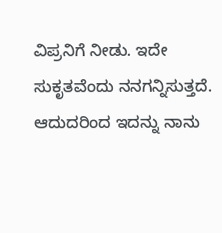ವಿಪ್ರನಿಗೆ ನೀಡು. ಇದೇ ಸುಕೃತವೆಂದು ನನಗನ್ನಿಸುತ್ತದೆ. ಆದುದರಿಂದ ಇದನ್ನು ನಾನು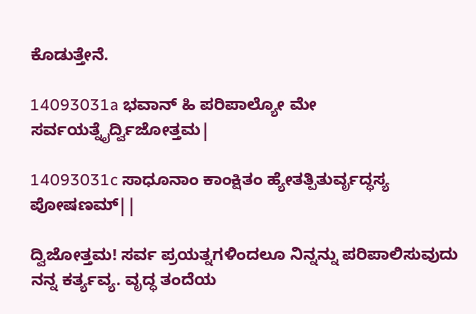ಕೊಡುತ್ತೇನೆ.

14093031a ಭವಾನ್ ಹಿ ಪರಿಪಾಲ್ಯೋ ಮೇ ಸರ್ವಯತ್ನೈರ್ದ್ವಿಜೋತ್ತಮ|

14093031c ಸಾಧೂನಾಂ ಕಾಂಕ್ಷಿತಂ ಹ್ಯೇತತ್ಪಿತುರ್ವೃದ್ಧಸ್ಯ ಪೋಷಣಮ್||

ದ್ವಿಜೋತ್ತಮ! ಸರ್ವ ಪ್ರಯತ್ನಗಳಿಂದಲೂ ನಿನ್ನನ್ನು ಪರಿಪಾಲಿಸುವುದು ನನ್ನ ಕರ್ತ್ಯವ್ಯ. ವೃದ್ಧ ತಂದೆಯ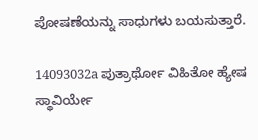ಪೋಷಣೆಯನ್ನು ಸಾಧುಗಳು ಬಯಸುತ್ತಾರೆ.

14093032a ಪುತ್ರಾರ್ಥೋ ವಿಹಿತೋ ಹ್ಯೇಷ ಸ್ಥಾವಿರ್ಯೇ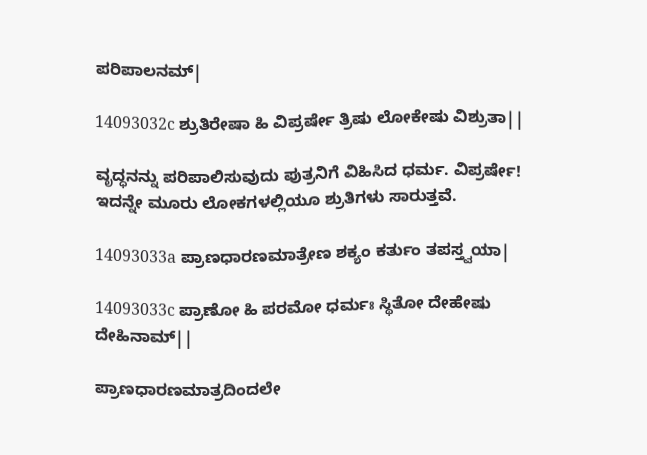ಪರಿಪಾಲನಮ್|

14093032c ಶ್ರುತಿರೇಷಾ ಹಿ ವಿಪ್ರರ್ಷೇ ತ್ರಿಷು ಲೋಕೇಷು ವಿಶ್ರುತಾ||

ವೃದ್ಧನನ್ನು ಪರಿಪಾಲಿಸುವುದು ಪುತ್ರನಿಗೆ ವಿಹಿಸಿದ ಧರ್ಮ. ವಿಪ್ರರ್ಷೇ! ಇದನ್ನೇ ಮೂರು ಲೋಕಗಳಲ್ಲಿಯೂ ಶ್ರುತಿಗಳು ಸಾರುತ್ತವೆ.

14093033a ಪ್ರಾಣಧಾರಣಮಾತ್ರೇಣ ಶಕ್ಯಂ ಕರ್ತುಂ ತಪಸ್ತ್ವಯಾ|

14093033c ಪ್ರಾಣೋ ಹಿ ಪರಮೋ ಧರ್ಮಃ ಸ್ಥಿತೋ ದೇಹೇಷು ದೇಹಿನಾಮ್||

ಪ್ರಾಣಧಾರಣಮಾತ್ರದಿಂದಲೇ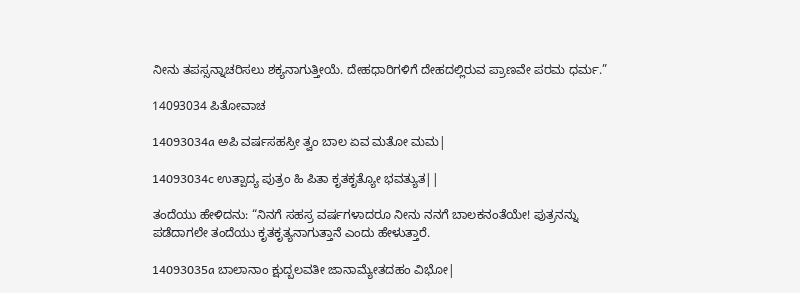ನೀನು ತಪಸ್ಸನ್ನಾಚರಿಸಲು ಶಕ್ಯನಾಗುತ್ತೀಯೆ. ದೇಹಧಾರಿಗಳಿಗೆ ದೇಹದಲ್ಲಿರುವ ಪ್ರಾಣವೇ ಪರಮ ಧರ್ಮ.”

14093034 ಪಿತೋವಾಚ

14093034a ಅಪಿ ವರ್ಷಸಹಸ್ರೀ ತ್ವಂ ಬಾಲ ಏವ ಮತೋ ಮಮ|

14093034c ಉತ್ಪಾದ್ಯ ಪುತ್ರಂ ಹಿ ಪಿತಾ ಕೃತಕೃತ್ಯೋ ಭವತ್ಯುತ||

ತಂದೆಯು ಹೇಳಿದನು: “ನಿನಗೆ ಸಹಸ್ರ ವರ್ಷಗಳಾದರೂ ನೀನು ನನಗೆ ಬಾಲಕನಂತೆಯೇ! ಪುತ್ರನನ್ನು ಪಡೆದಾಗಲೇ ತಂದೆಯು ಕೃತಕೃತ್ಯನಾಗುತ್ತಾನೆ ಎಂದು ಹೇಳುತ್ತಾರೆ.

14093035a ಬಾಲಾನಾಂ ಕ್ಷುದ್ಬಲವತೀ ಜಾನಾಮ್ಯೇತದಹಂ ವಿಭೋ|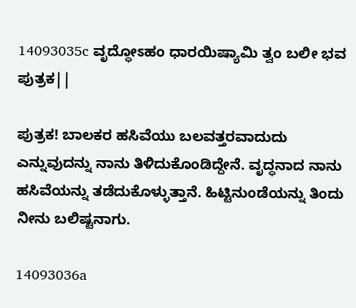14093035c ವೃದ್ಧೋಽಹಂ ಧಾರಯಿಷ್ಯಾಮಿ ತ್ವಂ ಬಲೀ ಭವ ಪುತ್ರಕ||

ಪುತ್ರಕ! ಬಾಲಕರ ಹಸಿವೆಯು ಬಲವತ್ತರವಾದುದು ಎನ್ನುವುದನ್ನು ನಾನು ತಿಳಿದುಕೊಂಡಿದ್ದೇನೆ. ವೃದ್ಧನಾದ ನಾನು ಹಸಿವೆಯನ್ನು ತಡೆದುಕೊಳ್ಳುತ್ತಾನೆ. ಹಿಟ್ಟಿನುಂಡೆಯನ್ನು ತಿಂದು ನೀನು ಬಲಿಷ್ಟನಾಗು.

14093036a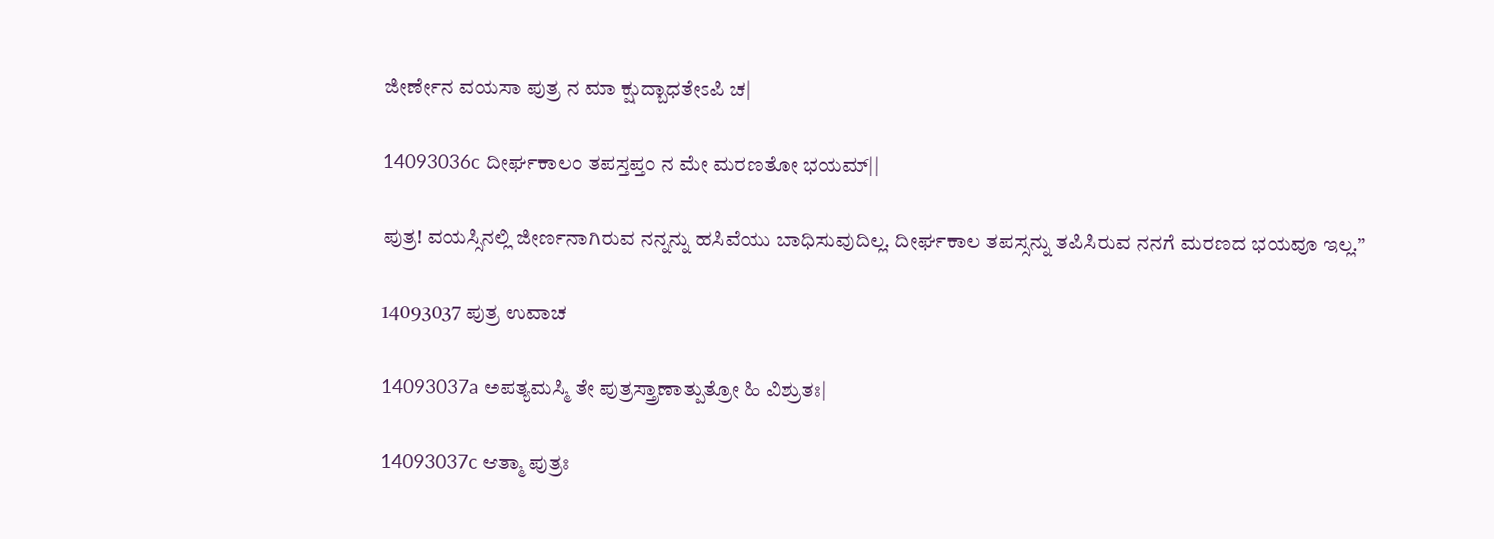ಜೀರ್ಣೇನ ವಯಸಾ ಪುತ್ರ ನ ಮಾ ಕ್ಷುದ್ಬಾಧತೇಽಪಿ ಚ|

14093036c ದೀರ್ಘಕಾಲಂ ತಪಸ್ತಪ್ತಂ ನ ಮೇ ಮರಣತೋ ಭಯಮ್||

ಪುತ್ರ! ವಯಸ್ಸಿನಲ್ಲಿ ಜೀರ್ಣನಾಗಿರುವ ನನ್ನನ್ನು ಹಸಿವೆಯು ಬಾಧಿಸುವುದಿಲ್ಲ. ದೀರ್ಘಕಾಲ ತಪಸ್ಸನ್ನು ತಪಿಸಿರುವ ನನಗೆ ಮರಣದ ಭಯವೂ ಇಲ್ಲ.”

14093037 ಪುತ್ರ ಉವಾಚ

14093037a ಅಪತ್ಯಮಸ್ಮಿ ತೇ ಪುತ್ರಸ್ತ್ರಾಣಾತ್ಪುತ್ರೋ ಹಿ ವಿಶ್ರುತಃ|

14093037c ಆತ್ಮಾ ಪುತ್ರಃ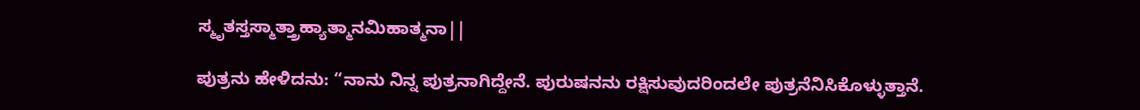ಸ್ಮೃತಸ್ತಸ್ಮಾತ್ತ್ರಾಹ್ಯಾತ್ಮಾನಮಿಹಾತ್ಮನಾ||

ಪುತ್ರನು ಹೇಳಿದನು: “ನಾನು ನಿನ್ನ ಪುತ್ರನಾಗಿದ್ದೇನೆ. ಪುರುಷನನು ರಕ್ಷಿಸುವುದರಿಂದಲೇ ಪುತ್ರನೆನಿಸಿಕೊಳ್ಳುತ್ತಾನೆ.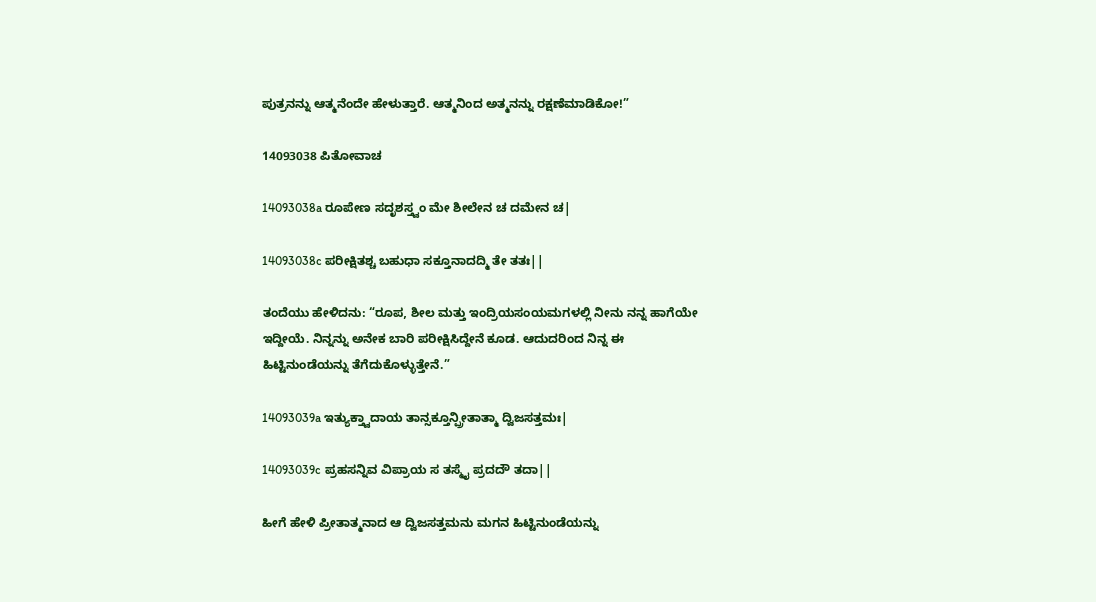ಪುತ್ರನನ್ನು ಆತ್ಮನೆಂದೇ ಹೇಳುತ್ತಾರೆ. ಆತ್ಮನಿಂದ ಅತ್ಮನನ್ನು ರಕ್ಷಣೆಮಾಡಿಕೋ!”

14093038 ಪಿತೋವಾಚ

14093038a ರೂಪೇಣ ಸದೃಶಸ್ತ್ವಂ ಮೇ ಶೀಲೇನ ಚ ದಮೇನ ಚ|

14093038c ಪರೀಕ್ಷಿತಶ್ಚ ಬಹುಧಾ ಸಕ್ತೂನಾದದ್ಮಿ ತೇ ತತಃ||

ತಂದೆಯು ಹೇಳಿದನು: “ರೂಪ, ಶೀಲ ಮತ್ತು ಇಂದ್ರಿಯಸಂಯಮಗಳಲ್ಲಿ ನೀನು ನನ್ನ ಹಾಗೆಯೇ ಇದ್ದೀಯೆ. ನಿನ್ನನ್ನು ಅನೇಕ ಬಾರಿ ಪರೀಕ್ಷಿಸಿದ್ದೇನೆ ಕೂಡ. ಆದುದರಿಂದ ನಿನ್ನ ಈ ಹಿಟ್ಟಿನುಂಡೆಯನ್ನು ತೆಗೆದುಕೊಳ್ಳುತ್ತೇನೆ.”

14093039a ಇತ್ಯುಕ್ತ್ವಾದಾಯ ತಾನ್ಸಕ್ತೂನ್ಪ್ರೀತಾತ್ಮಾ ದ್ವಿಜಸತ್ತಮಃ|

14093039c ಪ್ರಹಸನ್ನಿವ ವಿಪ್ರಾಯ ಸ ತಸ್ಮೈ ಪ್ರದದೌ ತದಾ||

ಹೀಗೆ ಹೇಳಿ ಪ್ರೀತಾತ್ಮನಾದ ಆ ದ್ವಿಜಸತ್ತಮನು ಮಗನ ಹಿಟ್ಟಿನುಂಡೆಯನ್ನು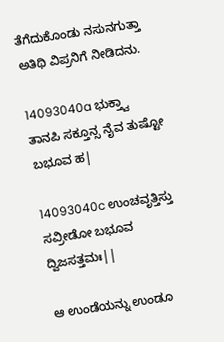ತೆಗೆದುಕೊಂಡು ನಸುನಗುತ್ತಾ ಅತಿಥಿ ವಿಪ್ರನಿಗೆ ನೀಡಿದನು.

14093040a ಭುಕ್ತ್ವಾ ತಾನಪಿ ಸಕ್ತೂನ್ಸ ನೈವ ತುಷ್ಟೋ ಬಭೂವ ಹ|

14093040c ಉಂಚವೃತ್ತಿಸ್ತು ಸವ್ರೀಡೋ ಬಭೂವ ದ್ವಿಜಸತ್ತಮಃ||

ಆ ಉಂಡೆಯನ್ನು ಉಂಡೂ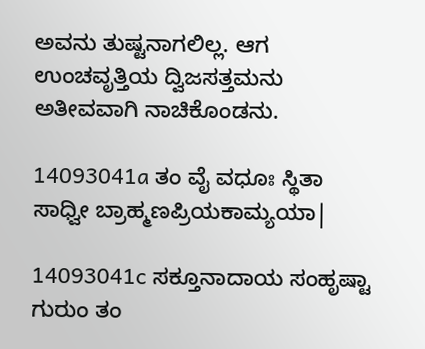ಅವನು ತುಷ್ಟನಾಗಲಿಲ್ಲ. ಆಗ ಉಂಚವೃತ್ತಿಯ ದ್ವಿಜಸತ್ತಮನು ಅತೀವವಾಗಿ ನಾಚಿಕೊಂಡನು.

14093041a ತಂ ವೈ ವಧೂಃ ಸ್ಥಿತಾ ಸಾಧ್ವೀ ಬ್ರಾಹ್ಮಣಪ್ರಿಯಕಾಮ್ಯಯಾ|

14093041c ಸಕ್ತೂನಾದಾಯ ಸಂಹೃಷ್ಟಾ ಗುರುಂ ತಂ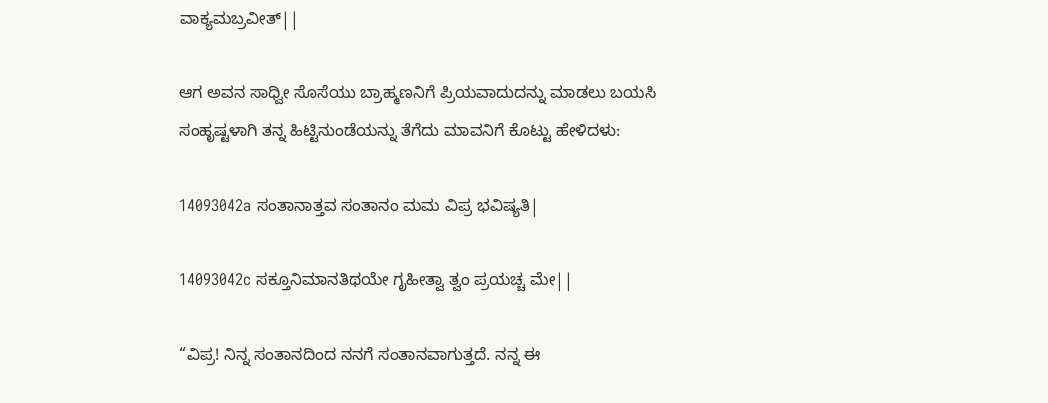ವಾಕ್ಯಮಬ್ರವೀತ್||

ಆಗ ಅವನ ಸಾಧ್ವೀ ಸೊಸೆಯು ಬ್ರಾಹ್ಮಣನಿಗೆ ಪ್ರಿಯವಾದುದನ್ನು ಮಾಡಲು ಬಯಸಿ ಸಂಹೃಷ್ಟಳಾಗಿ ತನ್ನ ಹಿಟ್ಟಿನುಂಡೆಯನ್ನು ತೆಗೆದು ಮಾವನಿಗೆ ಕೊಟ್ಟು ಹೇಳಿದಳು:

14093042a ಸಂತಾನಾತ್ತವ ಸಂತಾನಂ ಮಮ ವಿಪ್ರ ಭವಿಷ್ಯತಿ|

14093042c ಸಕ್ತೂನಿಮಾನತಿಥಯೇ ಗೃಹೀತ್ವಾ ತ್ವಂ ಪ್ರಯಚ್ಚ ಮೇ||

“ವಿಪ್ರ! ನಿನ್ನ ಸಂತಾನದಿಂದ ನನಗೆ ಸಂತಾನವಾಗುತ್ತದೆ. ನನ್ನ ಈ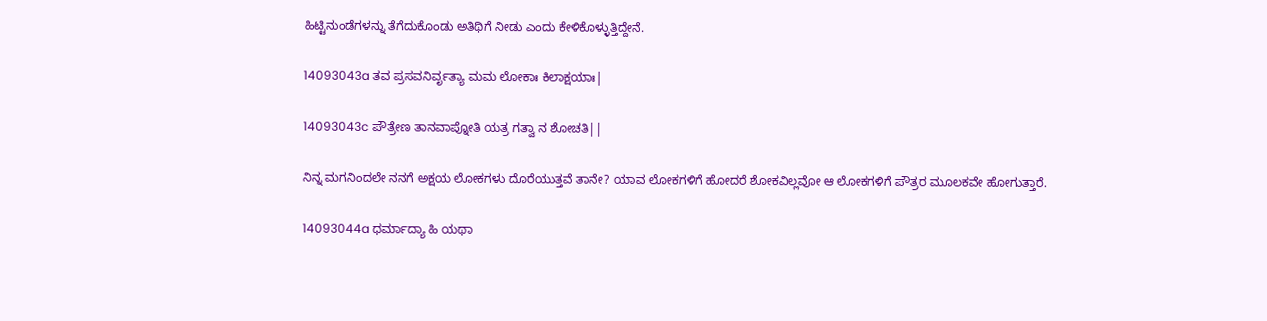ಹಿಟ್ಟಿನುಂಡೆಗಳನ್ನು ತೆಗೆದುಕೊಂಡು ಅತಿಥಿಗೆ ನೀಡು ಎಂದು ಕೇಳಿಕೊಳ್ಳುತ್ತಿದ್ದೇನೆ.

14093043a ತವ ಪ್ರಸವನಿರ್ವೃತ್ಯಾ ಮಮ ಲೋಕಾಃ ಕಿಲಾಕ್ಷಯಾಃ|

14093043c ಪೌತ್ರೇಣ ತಾನವಾಪ್ನೋತಿ ಯತ್ರ ಗತ್ವಾ ನ ಶೋಚತಿ||

ನಿನ್ನ ಮಗನಿಂದಲೇ ನನಗೆ ಅಕ್ಷಯ ಲೋಕಗಳು ದೊರೆಯುತ್ತವೆ ತಾನೇ? ಯಾವ ಲೋಕಗಳಿಗೆ ಹೋದರೆ ಶೋಕವಿಲ್ಲವೋ ಆ ಲೋಕಗಳಿಗೆ ಪೌತ್ರರ ಮೂಲಕವೇ ಹೋಗುತ್ತಾರೆ.

14093044a ಧರ್ಮಾದ್ಯಾ ಹಿ ಯಥಾ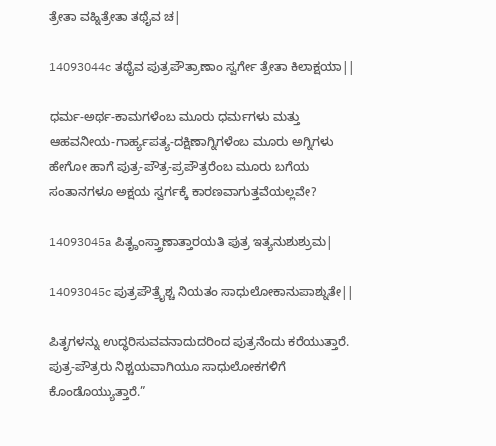ತ್ರೇತಾ ವಹ್ನಿತ್ರೇತಾ ತಥೈವ ಚ|

14093044c ತಥೈವ ಪುತ್ರಪೌತ್ರಾಣಾಂ ಸ್ವರ್ಗೇ ತ್ರೇತಾ ಕಿಲಾಕ್ಷಯಾ||

ಧರ್ಮ-ಅರ್ಥ-ಕಾಮಗಳೆಂಬ ಮೂರು ಧರ್ಮಗಳು ಮತ್ತು ಆಹವನೀಯ-ಗಾರ್ಹ್ಯಪತ್ಯ-ದಕ್ಷಿಣಾಗ್ನಿಗಳೆಂಬ ಮೂರು ಅಗ್ನಿಗಳು ಹೇಗೋ ಹಾಗೆ ಪುತ್ರ-ಪೌತ್ರ-ಪ್ರಪೌತ್ರರೆಂಬ ಮೂರು ಬಗೆಯ ಸಂತಾನಗಳೂ ಅಕ್ಷಯ ಸ್ವರ್ಗಕ್ಕೆ ಕಾರಣವಾಗುತ್ತವೆಯಲ್ಲವೇ?

14093045a ಪಿತೄಂಸ್ತ್ರಾಣಾತ್ತಾರಯತಿ ಪುತ್ರ ಇತ್ಯನುಶುಶ್ರುಮ|

14093045c ಪುತ್ರಪೌತ್ರೈಶ್ಚ ನಿಯತಂ ಸಾಧುಲೋಕಾನುಪಾಶ್ನುತೇ||

ಪಿತೃಗಳನ್ನು ಉದ್ಧರಿಸುವವನಾದುದರಿಂದ ಪುತ್ರನೆಂದು ಕರೆಯುತ್ತಾರೆ. ಪುತ್ರ-ಪೌತ್ರರು ನಿಶ್ಚಯವಾಗಿಯೂ ಸಾಧುಲೋಕಗಳಿಗೆ ಕೊಂಡೊಯ್ಯುತ್ತಾರೆ.”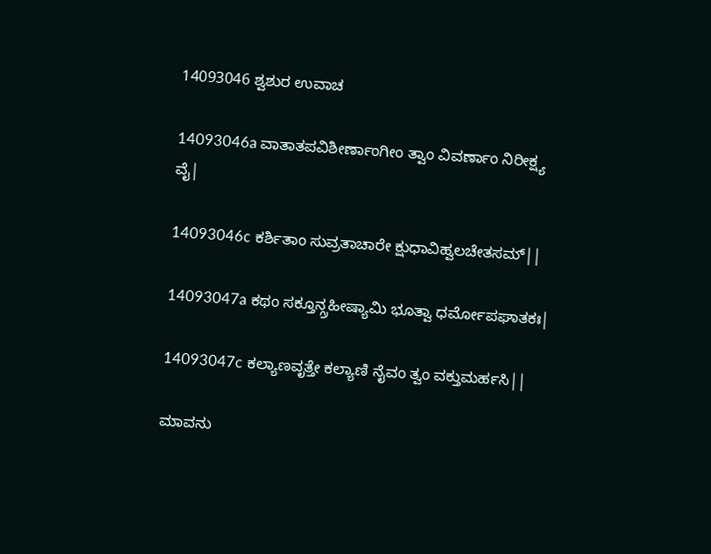14093046 ಶ್ವಶುರ ಉವಾಚ

14093046a ವಾತಾತಪವಿಶೀರ್ಣಾಂಗೀಂ ತ್ವಾಂ ವಿವರ್ಣಾಂ ನಿರೀಕ್ಷ್ಯ ವೈ|

14093046c ಕರ್ಶಿತಾಂ ಸುವ್ರತಾಚಾರೇ ಕ್ಷುಧಾವಿಹ್ವಲಚೇತಸಮ್||

14093047a ಕಥಂ ಸಕ್ತೂನ್ಗ್ರಹೀಷ್ಯಾಮಿ ಭೂತ್ವಾ ಧರ್ಮೋಪಘಾತಕಃ|

14093047c ಕಲ್ಯಾಣವೃತ್ತೇ ಕಲ್ಯಾಣಿ ನೈವಂ ತ್ವಂ ವಕ್ತುಮರ್ಹಸಿ||

ಮಾವನು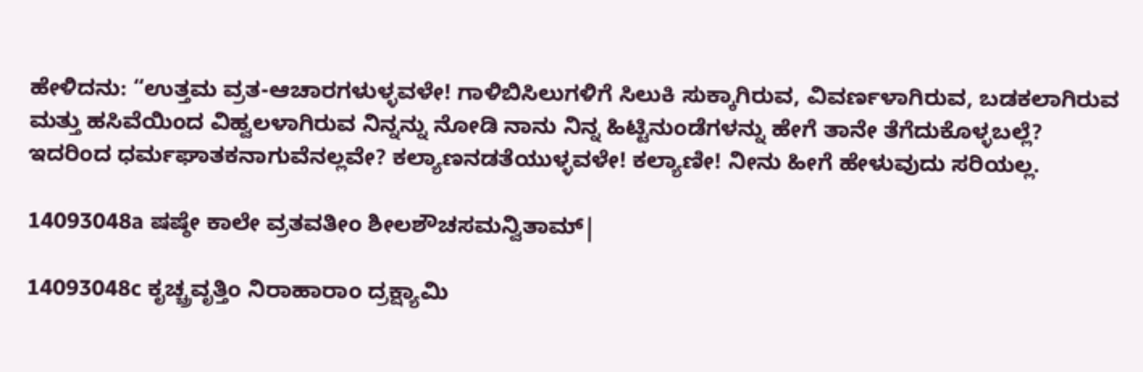ಹೇಳಿದನು: “ಉತ್ತಮ ವ್ರತ-ಆಚಾರಗಳುಳ್ಳವಳೇ! ಗಾಳಿಬಿಸಿಲುಗಳಿಗೆ ಸಿಲುಕಿ ಸುಕ್ಕಾಗಿರುವ, ವಿವರ್ಣಳಾಗಿರುವ, ಬಡಕಲಾಗಿರುವ ಮತ್ತು ಹಸಿವೆಯಿಂದ ವಿಹ್ವಲಳಾಗಿರುವ ನಿನ್ನನ್ನು ನೋಡಿ ನಾನು ನಿನ್ನ ಹಿಟ್ಟಿನುಂಡೆಗಳನ್ನು ಹೇಗೆ ತಾನೇ ತೆಗೆದುಕೊಳ್ಳಬಲ್ಲೆ? ಇದರಿಂದ ಧರ್ಮಘಾತಕನಾಗುವೆನಲ್ಲವೇ? ಕಲ್ಯಾಣನಡತೆಯುಳ್ಳವಳೇ! ಕಲ್ಯಾಣೀ! ನೀನು ಹೀಗೆ ಹೇಳುವುದು ಸರಿಯಲ್ಲ.

14093048a ಷಷ್ಠೇ ಕಾಲೇ ವ್ರತವತೀಂ ಶೀಲಶೌಚಸಮನ್ವಿತಾಮ್|

14093048c ಕೃಚ್ಚ್ರವೃತ್ತಿಂ ನಿರಾಹಾರಾಂ ದ್ರಕ್ಷ್ಯಾಮಿ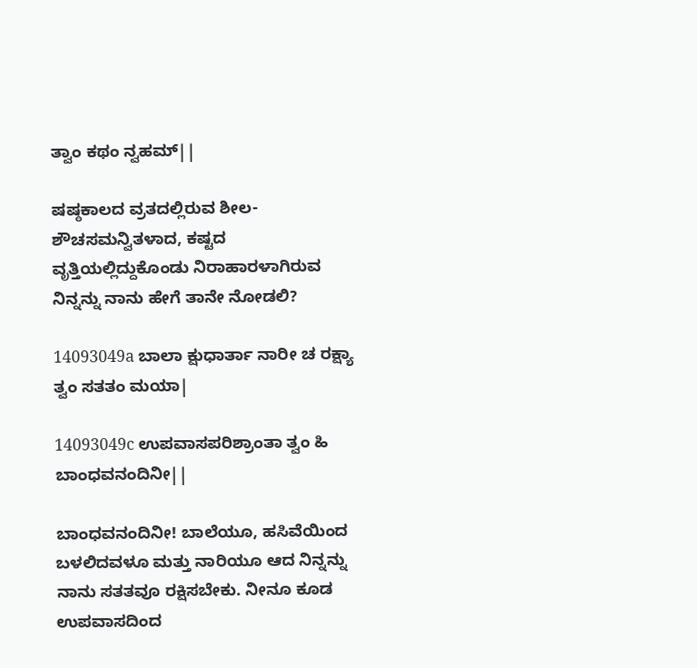ತ್ವಾಂ ಕಥಂ ನ್ವಹಮ್||

ಷಷ್ಠಕಾಲದ ವ್ರತದಲ್ಲಿರುವ ಶೀಲ-ಶೌಚಸಮನ್ವಿತಳಾದ, ಕಷ್ಟದ ವೃತ್ತಿಯಲ್ಲಿದ್ದುಕೊಂಡು ನಿರಾಹಾರಳಾಗಿರುವ ನಿನ್ನನ್ನು ನಾನು ಹೇಗೆ ತಾನೇ ನೋಡಲಿ?

14093049a ಬಾಲಾ ಕ್ಷುಧಾರ್ತಾ ನಾರೀ ಚ ರಕ್ಷ್ಯಾ ತ್ವಂ ಸತತಂ ಮಯಾ|

14093049c ಉಪವಾಸಪರಿಶ್ರಾಂತಾ ತ್ವಂ ಹಿ ಬಾಂಧವನಂದಿನೀ||

ಬಾಂಧವನಂದಿನೀ! ಬಾಲೆಯೂ, ಹಸಿವೆಯಿಂದ ಬಳಲಿದವಳೂ ಮತ್ತು ನಾರಿಯೂ ಆದ ನಿನ್ನನ್ನು ನಾನು ಸತತವೂ ರಕ್ಷಿಸಬೇಕು. ನೀನೂ ಕೂಡ ಉಪವಾಸದಿಂದ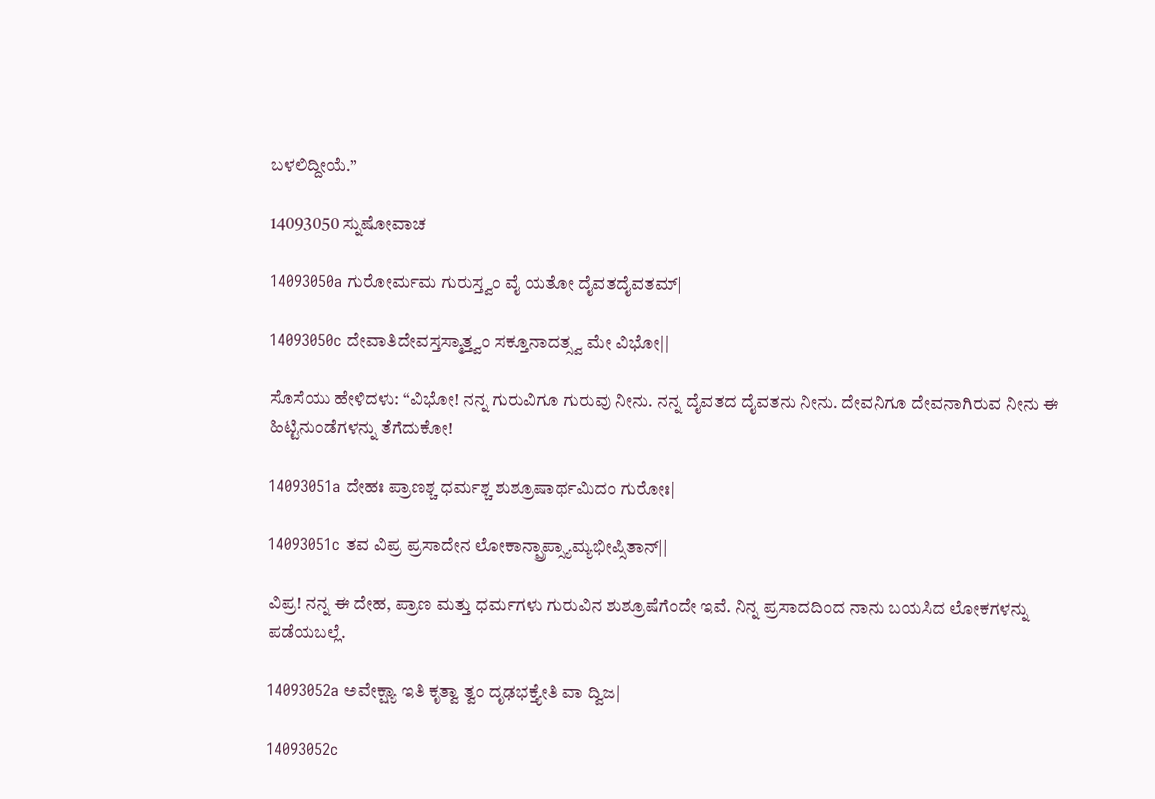ಬಳಲಿದ್ದೀಯೆ.”

14093050 ಸ್ನುಷೋವಾಚ

14093050a ಗುರೋರ್ಮಮ ಗುರುಸ್ತ್ವಂ ವೈ ಯತೋ ದೈವತದೈವತಮ್|

14093050c ದೇವಾತಿದೇವಸ್ತಸ್ಮಾತ್ತ್ವಂ ಸಕ್ತೂನಾದತ್ಸ್ವ ಮೇ ವಿಭೋ||

ಸೊಸೆಯು ಹೇಳಿದಳು: “ವಿಭೋ! ನನ್ನ ಗುರುವಿಗೂ ಗುರುವು ನೀನು. ನನ್ನ ದೈವತದ ದೈವತನು ನೀನು. ದೇವನಿಗೂ ದೇವನಾಗಿರುವ ನೀನು ಈ ಹಿಟ್ಟಿನುಂಡೆಗಳನ್ನು ತೆಗೆದುಕೋ!

14093051a ದೇಹಃ ಪ್ರಾಣಶ್ಚ ಧರ್ಮಶ್ಚ ಶುಶ್ರೂಷಾರ್ಥಮಿದಂ ಗುರೋಃ|

14093051c ತವ ವಿಪ್ರ ಪ್ರಸಾದೇನ ಲೋಕಾನ್ಪ್ರಾಪ್ಸ್ಯಾಮ್ಯಭೀಪ್ಸಿತಾನ್||

ವಿಪ್ರ! ನನ್ನ ಈ ದೇಹ, ಪ್ರಾಣ ಮತ್ತು ಧರ್ಮಗಳು ಗುರುವಿನ ಶುಶ್ರೂಷೆಗೆಂದೇ ಇವೆ. ನಿನ್ನ ಪ್ರಸಾದದಿಂದ ನಾನು ಬಯಸಿದ ಲೋಕಗಳನ್ನು ಪಡೆಯಬಲ್ಲೆ.

14093052a ಅವೇಕ್ಷ್ಯಾ ಇತಿ ಕೃತ್ವಾ ತ್ವಂ ದೃಢಭಕ್ತ್ಯೇತಿ ವಾ ದ್ವಿಜ|

14093052c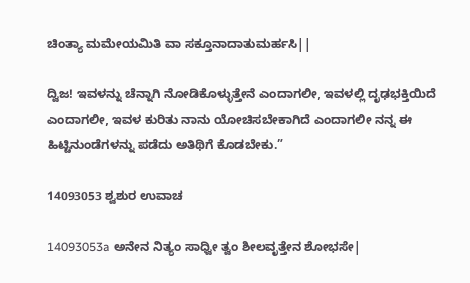ಚಿಂತ್ಯಾ ಮಮೇಯಮಿತಿ ವಾ ಸಕ್ತೂನಾದಾತುಮರ್ಹಸಿ||

ದ್ವಿಜ! ಇವಳನ್ನು ಚೆನ್ನಾಗಿ ನೋಡಿಕೊಳ್ಳುತ್ತೇನೆ ಎಂದಾಗಲೀ, ಇವಳಲ್ಲಿ ದೃಢಭಕ್ತಿಯಿದೆ ಎಂದಾಗಲೀ, ಇವಳ ಕುರಿತು ನಾನು ಯೋಚಿಸಬೇಕಾಗಿದೆ ಎಂದಾಗಲೀ ನನ್ನ ಈ ಹಿಟ್ಟಿನುಂಡೆಗಳನ್ನು ಪಡೆದು ಅತಿಥಿಗೆ ಕೊಡಬೇಕು.”

14093053 ಶ್ವಶುರ ಉವಾಚ

14093053a ಅನೇನ ನಿತ್ಯಂ ಸಾಧ್ವೀ ತ್ವಂ ಶೀಲವೃತ್ತೇನ ಶೋಭಸೇ|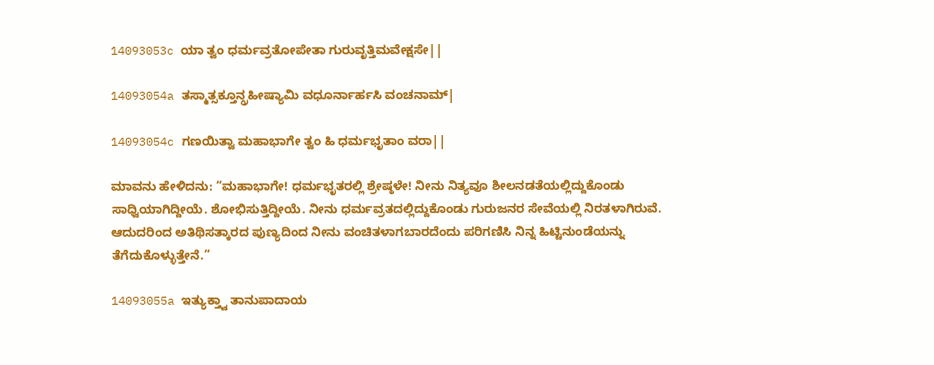14093053c ಯಾ ತ್ವಂ ಧರ್ಮವ್ರತೋಪೇತಾ ಗುರುವೃತ್ತಿಮವೇಕ್ಷಸೇ||

14093054a ತಸ್ಮಾತ್ಸಕ್ತೂನ್ಗ್ರಹೀಷ್ಯಾಮಿ ವಧೂರ್ನಾರ್ಹಸಿ ವಂಚನಾಮ್|

14093054c ಗಣಯಿತ್ವಾ ಮಹಾಭಾಗೇ ತ್ವಂ ಹಿ ಧರ್ಮಭೃತಾಂ ವರಾ||

ಮಾವನು ಹೇಳಿದನು: “ಮಹಾಭಾಗೇ! ಧರ್ಮಭೃತರಲ್ಲಿ ಶ್ರೇಷ್ಠಳೇ! ನೀನು ನಿತ್ಯವೂ ಶೀಲನಡತೆಯಲ್ಲಿದ್ದುಕೊಂಡು ಸಾಧ್ವಿಯಾಗಿದ್ದೀಯೆ. ಶೋಭಿಸುತ್ತಿದ್ದೀಯೆ. ನೀನು ಧರ್ಮವ್ರತದಲ್ಲಿದ್ದುಕೊಂಡು ಗುರುಜನರ ಸೇವೆಯಲ್ಲಿ ನಿರತಳಾಗಿರುವೆ. ಆದುದರಿಂದ ಅತಿಥಿಸತ್ಕಾರದ ಪುಣ್ಯದಿಂದ ನೀನು ವಂಚಿತಳಾಗಬಾರದೆಂದು ಪರಿಗಣಿಸಿ ನಿನ್ನ ಹಿಟ್ಟಿನುಂಡೆಯನ್ನು ತೆಗೆದುಕೊಳ್ಳುತ್ತೇನೆ.”

14093055a ಇತ್ಯುಕ್ತ್ವಾ ತಾನುಪಾದಾಯ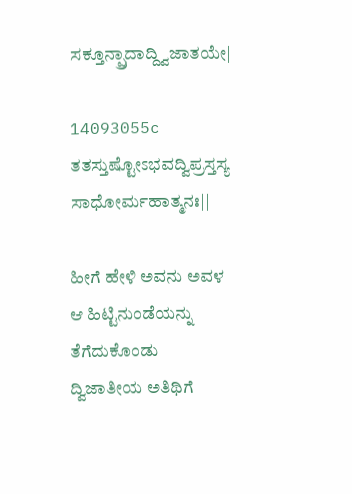ಸಕ್ತೂನ್ಪ್ರಾದಾದ್ದ್ವಿಜಾತಯೇ|

14093055c ತತಸ್ತುಷ್ಟೋಽಭವದ್ವಿಪ್ರಸ್ತಸ್ಯ ಸಾಧೋರ್ಮಹಾತ್ಮನಃ||

ಹೀಗೆ ಹೇಳಿ ಅವನು ಅವಳ ಆ ಹಿಟ್ಟಿನುಂಡೆಯನ್ನು ತೆಗೆದುಕೊಂಡು ದ್ವಿಜಾತೀಯ ಅತಿಥಿಗೆ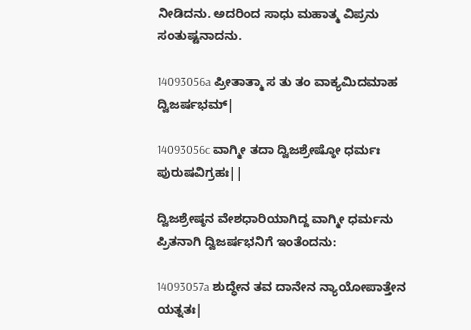ನೀಡಿದನು. ಅದರಿಂದ ಸಾಧು ಮಹಾತ್ಮ ವಿಪ್ರನು ಸಂತುಷ್ಟನಾದನು.

14093056a ಪ್ರೀತಾತ್ಮಾ ಸ ತು ತಂ ವಾಕ್ಯಮಿದಮಾಹ ದ್ವಿಜರ್ಷಭಮ್|

14093056c ವಾಗ್ಮೀ ತದಾ ದ್ವಿಜಶ್ರೇಷ್ಠೋ ಧರ್ಮಃ ಪುರುಷವಿಗ್ರಹಃ||

ದ್ವಿಜಶ್ರೇಷ್ಠನ ವೇಶಧಾರಿಯಾಗಿದ್ದ ವಾಗ್ಮೀ ಧರ್ಮನು ಪ್ರಿತನಾಗಿ ದ್ವಿಜರ್ಷಭನಿಗೆ ಇಂತೆಂದನು:

14093057a ಶುದ್ಧೇನ ತವ ದಾನೇನ ನ್ಯಾಯೋಪಾತ್ತೇನ ಯತ್ನತಃ|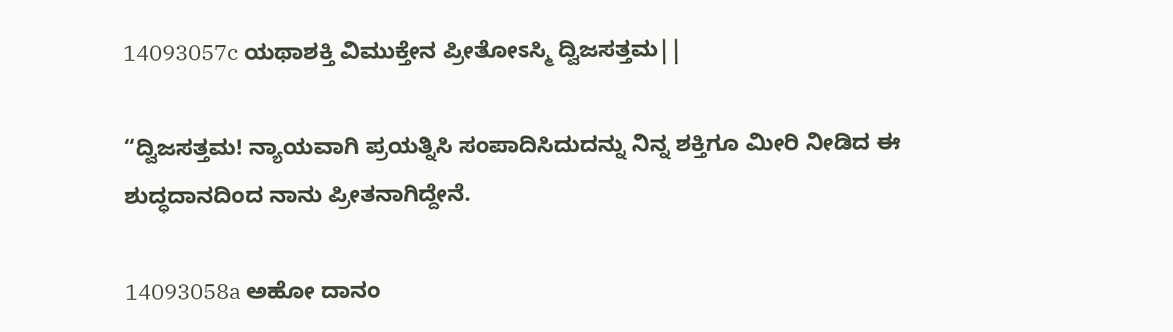14093057c ಯಥಾಶಕ್ತಿ ವಿಮುಕ್ತೇನ ಪ್ರೀತೋಽಸ್ಮಿ ದ್ವಿಜಸತ್ತಮ||

“ದ್ವಿಜಸತ್ತಮ! ನ್ಯಾಯವಾಗಿ ಪ್ರಯತ್ನಿಸಿ ಸಂಪಾದಿಸಿದುದನ್ನು ನಿನ್ನ ಶಕ್ತಿಗೂ ಮೀರಿ ನೀಡಿದ ಈ ಶುದ್ಧದಾನದಿಂದ ನಾನು ಪ್ರೀತನಾಗಿದ್ದೇನೆ.

14093058a ಅಹೋ ದಾನಂ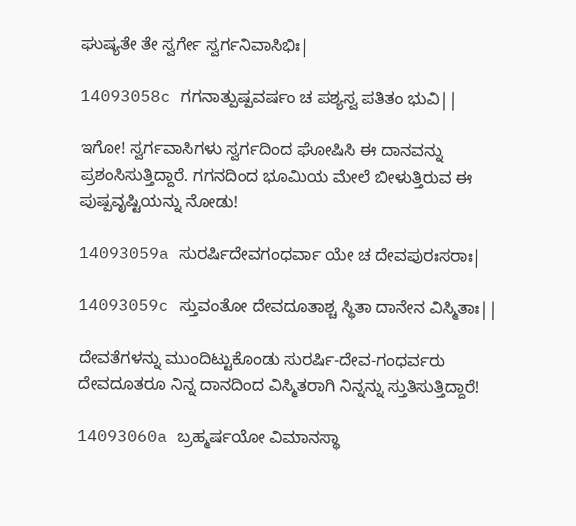ಘುಷ್ಯತೇ ತೇ ಸ್ವರ್ಗೇ ಸ್ವರ್ಗನಿವಾಸಿಭಿಃ|

14093058c ಗಗನಾತ್ಪುಷ್ಪವರ್ಷಂ ಚ ಪಶ್ಯಸ್ವ ಪತಿತಂ ಭುವಿ||

ಇಗೋ! ಸ್ವರ್ಗವಾಸಿಗಳು ಸ್ವರ್ಗದಿಂದ ಘೋಷಿಸಿ ಈ ದಾನವನ್ನು ಪ್ರಶಂಸಿಸುತ್ತಿದ್ದಾರೆ. ಗಗನದಿಂದ ಭೂಮಿಯ ಮೇಲೆ ಬೀಳುತ್ತಿರುವ ಈ ಪುಷ್ಪವೃಷ್ಟಿಯನ್ನು ನೋಡು!

14093059a ಸುರರ್ಷಿದೇವಗಂಧರ್ವಾ ಯೇ ಚ ದೇವಪುರಃಸರಾಃ|

14093059c ಸ್ತುವಂತೋ ದೇವದೂತಾಶ್ಚ ಸ್ಥಿತಾ ದಾನೇನ ವಿಸ್ಮಿತಾಃ||

ದೇವತೆಗಳನ್ನು ಮುಂದಿಟ್ಟುಕೊಂಡು ಸುರರ್ಷಿ-ದೇವ-ಗಂಧರ್ವರು ದೇವದೂತರೂ ನಿನ್ನ ದಾನದಿಂದ ವಿಸ್ಮಿತರಾಗಿ ನಿನ್ನನ್ನು ಸ್ತುತಿಸುತ್ತಿದ್ದಾರೆ!

14093060a ಬ್ರಹ್ಮರ್ಷಯೋ ವಿಮಾನಸ್ಥಾ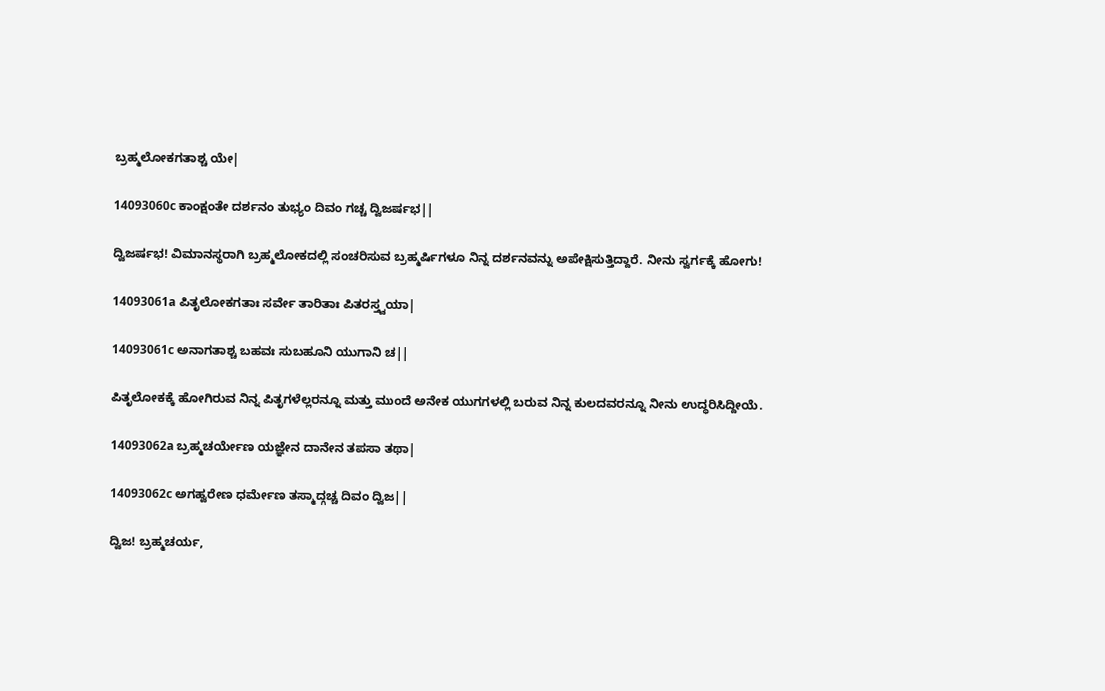ಬ್ರಹ್ಮಲೋಕಗತಾಶ್ಚ ಯೇ|

14093060c ಕಾಂಕ್ಷಂತೇ ದರ್ಶನಂ ತುಭ್ಯಂ ದಿವಂ ಗಚ್ಚ ದ್ವಿಜರ್ಷಭ||

ದ್ವಿಜರ್ಷಭ! ವಿಮಾನಸ್ಥರಾಗಿ ಬ್ರಹ್ಮಲೋಕದಲ್ಲಿ ಸಂಚರಿಸುವ ಬ್ರಹ್ಮರ್ಷಿಗಳೂ ನಿನ್ನ ದರ್ಶನವನ್ನು ಅಪೇಕ್ಷಿಸುತ್ತಿದ್ದಾರೆ. ನೀನು ಸ್ವರ್ಗಕ್ಕೆ ಹೋಗು!

14093061a ಪಿತೃಲೋಕಗತಾಃ ಸರ್ವೇ ತಾರಿತಾಃ ಪಿತರಸ್ತ್ವಯಾ|

14093061c ಅನಾಗತಾಶ್ಚ ಬಹವಃ ಸುಬಹೂನಿ ಯುಗಾನಿ ಚ||

ಪಿತೃಲೋಕಕ್ಕೆ ಹೋಗಿರುವ ನಿನ್ನ ಪಿತೃಗಳೆಲ್ಲರನ್ನೂ ಮತ್ತು ಮುಂದೆ ಅನೇಕ ಯುಗಗಳಲ್ಲಿ ಬರುವ ನಿನ್ನ ಕುಲದವರನ್ನೂ ನೀನು ಉದ್ಧರಿಸಿದ್ದೀಯೆ.

14093062a ಬ್ರಹ್ಮಚರ್ಯೇಣ ಯಜ್ಞೇನ ದಾನೇನ ತಪಸಾ ತಥಾ|

14093062c ಅಗಹ್ವರೇಣ ಧರ್ಮೇಣ ತಸ್ಮಾದ್ಗಚ್ಚ ದಿವಂ ದ್ವಿಜ||

ದ್ವಿಜ! ಬ್ರಹ್ಮಚರ್ಯ,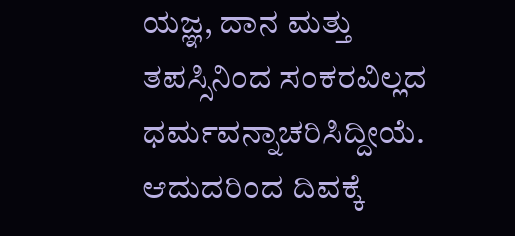ಯಜ್ಞ, ದಾನ ಮತ್ತು ತಪಸ್ಸಿನಿಂದ ಸಂಕರವಿಲ್ಲದ ಧರ್ಮವನ್ನಾಚರಿಸಿದ್ದೀಯೆ. ಆದುದರಿಂದ ದಿವಕ್ಕೆ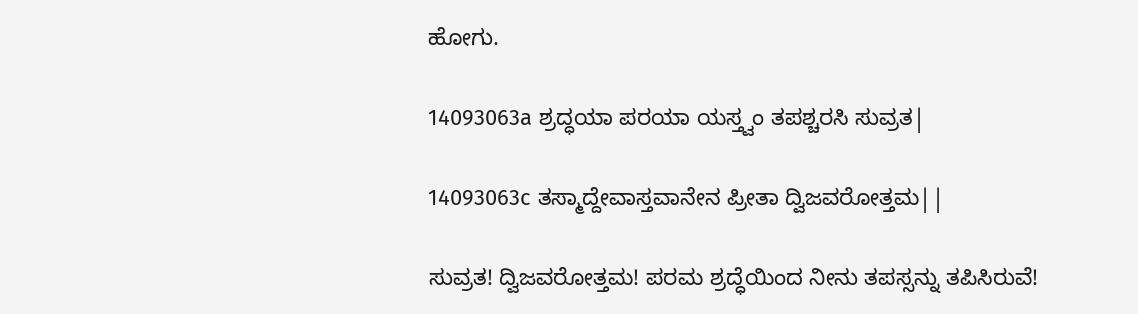ಹೋಗು.

14093063a ಶ್ರದ್ಧಯಾ ಪರಯಾ ಯಸ್ತ್ವಂ ತಪಶ್ಚರಸಿ ಸುವ್ರತ|

14093063c ತಸ್ಮಾದ್ದೇವಾಸ್ತವಾನೇನ ಪ್ರೀತಾ ದ್ವಿಜವರೋತ್ತಮ||

ಸುವ್ರತ! ದ್ವಿಜವರೋತ್ತಮ! ಪರಮ ಶ್ರದ್ಧೆಯಿಂದ ನೀನು ತಪಸ್ಸನ್ನು ತಪಿಸಿರುವೆ!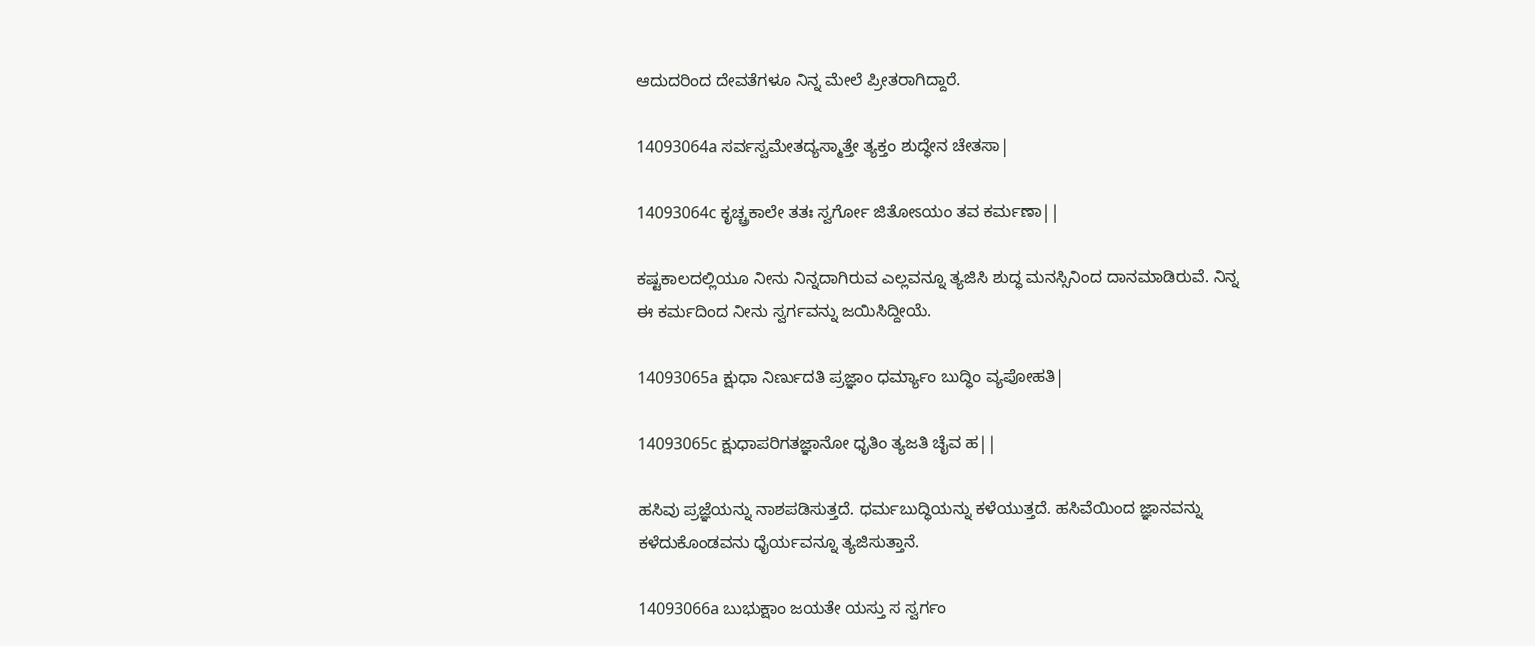ಆದುದರಿಂದ ದೇವತೆಗಳೂ ನಿನ್ನ ಮೇಲೆ ಪ್ರೀತರಾಗಿದ್ದಾರೆ.

14093064a ಸರ್ವಸ್ವಮೇತದ್ಯಸ್ಮಾತ್ತೇ ತ್ಯಕ್ತಂ ಶುದ್ಧೇನ ಚೇತಸಾ|

14093064c ಕೃಚ್ಚ್ರಕಾಲೇ ತತಃ ಸ್ವರ್ಗೋ ಜಿತೋಽಯಂ ತವ ಕರ್ಮಣಾ||

ಕಷ್ಟಕಾಲದಲ್ಲಿಯೂ ನೀನು ನಿನ್ನದಾಗಿರುವ ಎಲ್ಲವನ್ನೂ ತ್ಯಜಿಸಿ ಶುದ್ಧ ಮನಸ್ಸಿನಿಂದ ದಾನಮಾಡಿರುವೆ. ನಿನ್ನ ಈ ಕರ್ಮದಿಂದ ನೀನು ಸ್ವರ್ಗವನ್ನು ಜಯಿಸಿದ್ದೀಯೆ.

14093065a ಕ್ಷುಧಾ ನಿರ್ಣುದತಿ ಪ್ರಜ್ಞಾಂ ಧರ್ಮ್ಯಾಂ ಬುದ್ಧಿಂ ವ್ಯಪೋಹತಿ|

14093065c ಕ್ಷುಧಾಪರಿಗತಜ್ಞಾನೋ ಧೃತಿಂ ತ್ಯಜತಿ ಚೈವ ಹ||

ಹಸಿವು ಪ್ರಜ್ಞೆಯನ್ನು ನಾಶಪಡಿಸುತ್ತದೆ. ಧರ್ಮಬುದ್ಧಿಯನ್ನು ಕಳೆಯುತ್ತದೆ. ಹಸಿವೆಯಿಂದ ಜ್ಞಾನವನ್ನು ಕಳೆದುಕೊಂಡವನು ಧೈರ್ಯವನ್ನೂ ತ್ಯಜಿಸುತ್ತಾನೆ.

14093066a ಬುಭುಕ್ಷಾಂ ಜಯತೇ ಯಸ್ತು ಸ ಸ್ವರ್ಗಂ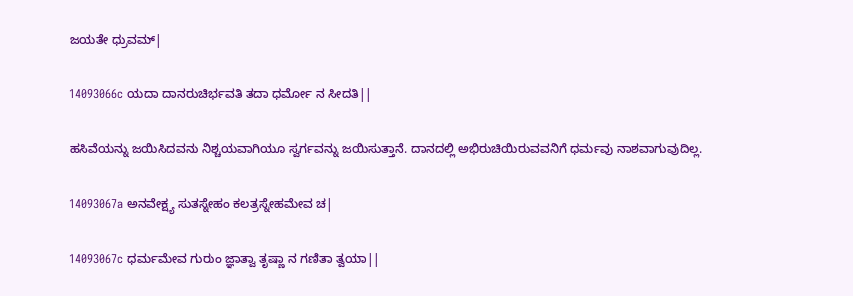ಜಯತೇ ಧ್ರುವಮ್|

14093066c ಯದಾ ದಾನರುಚಿರ್ಭವತಿ ತದಾ ಧರ್ಮೋ ನ ಸೀದತಿ||

ಹಸಿವೆಯನ್ನು ಜಯಿಸಿದವನು ನಿಶ್ಚಯವಾಗಿಯೂ ಸ್ವರ್ಗವನ್ನು ಜಯಿಸುತ್ತಾನೆ. ದಾನದಲ್ಲಿ ಅಭಿರುಚಿಯಿರುವವನಿಗೆ ಧರ್ಮವು ನಾಶವಾಗುವುದಿಲ್ಲ.

14093067a ಅನವೇಕ್ಷ್ಯ ಸುತಸ್ನೇಹಂ ಕಲತ್ರಸ್ನೇಹಮೇವ ಚ|

14093067c ಧರ್ಮಮೇವ ಗುರುಂ ಜ್ಞಾತ್ವಾ ತೃಷ್ಣಾ ನ ಗಣಿತಾ ತ್ವಯಾ||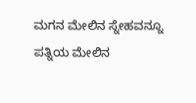ಮಗನ ಮೇಲಿನ ಸ್ನೇಹವನ್ನೂ ಪತ್ನಿಯ ಮೇಲಿನ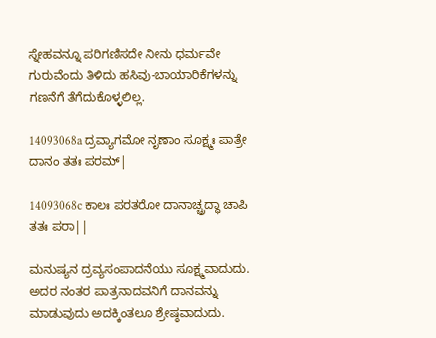ಸ್ನೇಹವನ್ನೂ ಪರಿಗಣಿಸದೇ ನೀನು ಧರ್ಮವೇ ಗುರುವೆಂದು ತಿಳಿದು ಹಸಿವು-ಬಾಯಾರಿಕೆಗಳನ್ನು ಗಣನೆಗೆ ತೆಗೆದುಕೊಳ್ಳಲಿಲ್ಲ.

14093068a ದ್ರವ್ಯಾಗಮೋ ನೃಣಾಂ ಸೂಕ್ಷ್ಮಃ ಪಾತ್ರೇ ದಾನಂ ತತಃ ಪರಮ್|

14093068c ಕಾಲಃ ಪರತರೋ ದಾನಾಚ್ಚ್ರದ್ಧಾ ಚಾಪಿ ತತಃ ಪರಾ||

ಮನುಷ್ಯನ ದ್ರವ್ಯಸಂಪಾದನೆಯು ಸೂಕ್ಷ್ಮವಾದುದು. ಅದರ ನಂತರ ಪಾತ್ರನಾದವನಿಗೆ ದಾನವನ್ನು ಮಾಡುವುದು ಅದಕ್ಕಿಂತಲೂ ಶ್ರೇಷ್ಠವಾದುದು.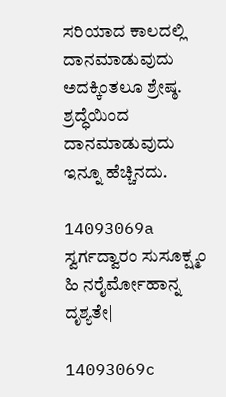ಸರಿಯಾದ ಕಾಲದಲ್ಲಿ ದಾನಮಾಡುವುದು ಅದಕ್ಕಿಂತಲೂ ಶ್ರೇಷ್ಠ. ಶ್ರದ್ಧೆಯಿಂದ ದಾನಮಾಡುವುದು ಇನ್ನೂ ಹೆಚ್ಚಿನದು.

14093069a ಸ್ವರ್ಗದ್ವಾರಂ ಸುಸೂಕ್ಷ್ಮಂ ಹಿ ನರೈರ್ಮೋಹಾನ್ನ ದೃಶ್ಯತೇ|

14093069c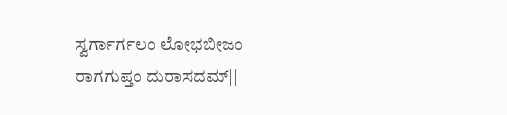ಸ್ವರ್ಗಾರ್ಗಲಂ ಲೋಭಬೀಜಂ ರಾಗಗುಪ್ತಂ ದುರಾಸದಮ್||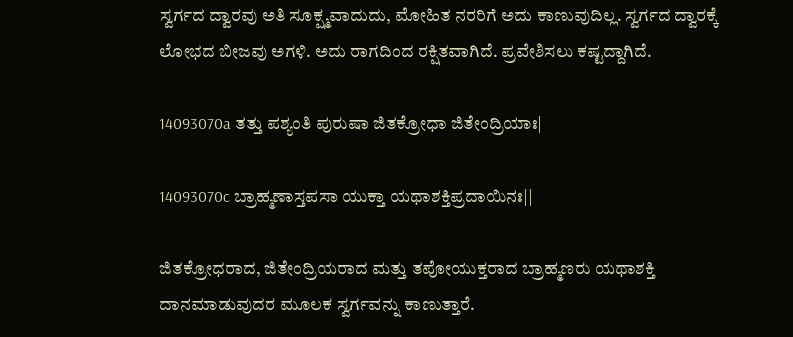ಸ್ವರ್ಗದ ದ್ವಾರವು ಅತಿ ಸೂಕ್ಷ್ಮವಾದುದು, ಮೋಹಿತ ನರರಿಗೆ ಅದು ಕಾಣುವುದಿಲ್ಲ. ಸ್ವರ್ಗದ ದ್ವಾರಕ್ಕೆ ಲೋಭದ ಬೀಜವು ಅಗಳಿ. ಅದು ರಾಗದಿಂದ ರಕ್ಷಿತವಾಗಿದೆ. ಪ್ರವೇಶಿಸಲು ಕಷ್ಟದ್ದಾಗಿದೆ.

14093070a ತತ್ತು ಪಶ್ಯಂತಿ ಪುರುಷಾ ಜಿತಕ್ರೋಧಾ ಜಿತೇಂದ್ರಿಯಾಃ|

14093070c ಬ್ರಾಹ್ಮಣಾಸ್ತಪಸಾ ಯುಕ್ತಾ ಯಥಾಶಕ್ತಿಪ್ರದಾಯಿನಃ||

ಜಿತಕ್ರೋಧರಾದ, ಜಿತೇಂದ್ರಿಯರಾದ ಮತ್ತು ತಪೋಯುಕ್ತರಾದ ಬ್ರಾಹ್ಮಣರು ಯಥಾಶಕ್ತಿ ದಾನಮಾಡುವುದರ ಮೂಲಕ ಸ್ವರ್ಗವನ್ನು ಕಾಣುತ್ತಾರೆ.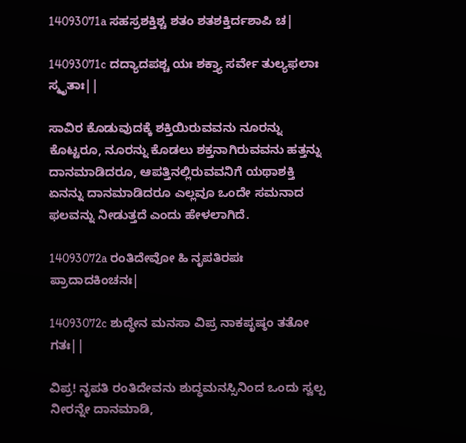14093071a ಸಹಸ್ರಶಕ್ತಿಶ್ಚ ಶತಂ ಶತಶಕ್ತಿರ್ದಶಾಪಿ ಚ|

14093071c ದದ್ಯಾದಪಶ್ಚ ಯಃ ಶಕ್ತ್ಯಾ ಸರ್ವೇ ತುಲ್ಯಫಲಾಃ ಸ್ಮೃತಾಃ||

ಸಾವಿರ ಕೊಡುವುದಕ್ಕೆ ಶಕ್ತಿಯಿರುವವನು ನೂರನ್ನು ಕೊಟ್ಟರೂ, ನೂರನ್ನು ಕೊಡಲು ಶಕ್ತನಾಗಿರುವವನು ಹತ್ತನ್ನು ದಾನಮಾಡಿದರೂ, ಆಪತ್ತಿನಲ್ಲಿರುವವನಿಗೆ ಯಥಾಶಕ್ತಿ ಏನನ್ನು ದಾನಮಾಡಿದರೂ ಎಲ್ಲವೂ ಒಂದೇ ಸಮನಾದ ಫಲವನ್ನು ನೀಡುತ್ತದೆ ಎಂದು ಹೇಳಲಾಗಿದೆ.

14093072a ರಂತಿದೇವೋ ಹಿ ನೃಪತಿರಪಃ ಪ್ರಾದಾದಕಿಂಚನಃ|

14093072c ಶುದ್ಧೇನ ಮನಸಾ ವಿಪ್ರ ನಾಕಪೃಷ್ಠಂ ತತೋ ಗತಃ||

ವಿಪ್ರ! ನೃಪತಿ ರಂತಿದೇವನು ಶುದ್ಧಮನಸ್ಸಿನಿಂದ ಒಂದು ಸ್ವಲ್ಪ ನೀರನ್ನೇ ದಾನಮಾಡಿ,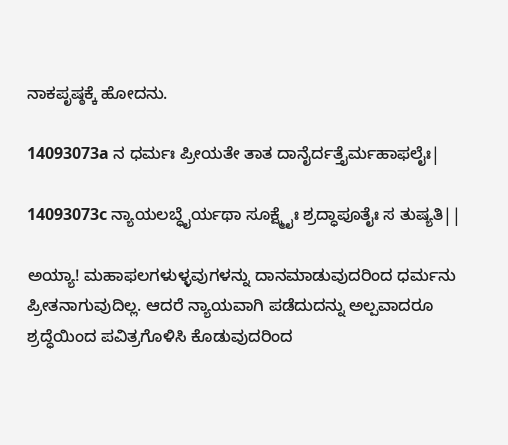ನಾಕಪೃಷ್ಠಕ್ಕೆ ಹೋದನು.

14093073a ನ ಧರ್ಮಃ ಪ್ರೀಯತೇ ತಾತ ದಾನೈರ್ದತ್ತೈರ್ಮಹಾಫಲೈಃ|

14093073c ನ್ಯಾಯಲಬ್ಧೈರ್ಯಥಾ ಸೂಕ್ಷ್ಮೈಃ ಶ್ರದ್ಧಾಪೂತೈಃ ಸ ತುಷ್ಯತಿ||

ಅಯ್ಯಾ! ಮಹಾಫಲಗಳುಳ್ಳವುಗಳನ್ನು ದಾನಮಾಡುವುದರಿಂದ ಧರ್ಮನು ಪ್ರೀತನಾಗುವುದಿಲ್ಲ. ಆದರೆ ನ್ಯಾಯವಾಗಿ ಪಡೆದುದನ್ನು ಅಲ್ಪವಾದರೂ ಶ್ರದ್ಧೆಯಿಂದ ಪವಿತ್ರಗೊಳಿಸಿ ಕೊಡುವುದರಿಂದ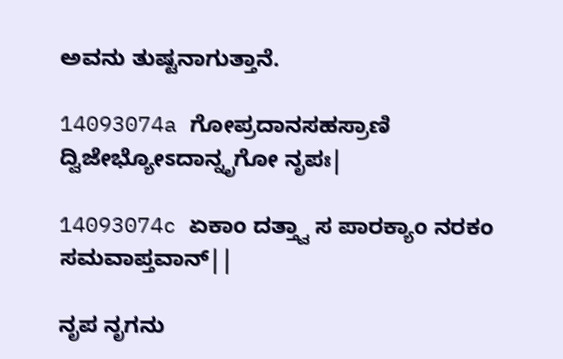ಅವನು ತುಷ್ಟನಾಗುತ್ತಾನೆ.

14093074a ಗೋಪ್ರದಾನಸಹಸ್ರಾಣಿ ದ್ವಿಜೇಭ್ಯೋಽದಾನ್ನೃಗೋ ನೃಪಃ|

14093074c ಏಕಾಂ ದತ್ತ್ವಾ ಸ ಪಾರಕ್ಯಾಂ ನರಕಂ ಸಮವಾಪ್ತವಾನ್||

ನೃಪ ನೃಗನು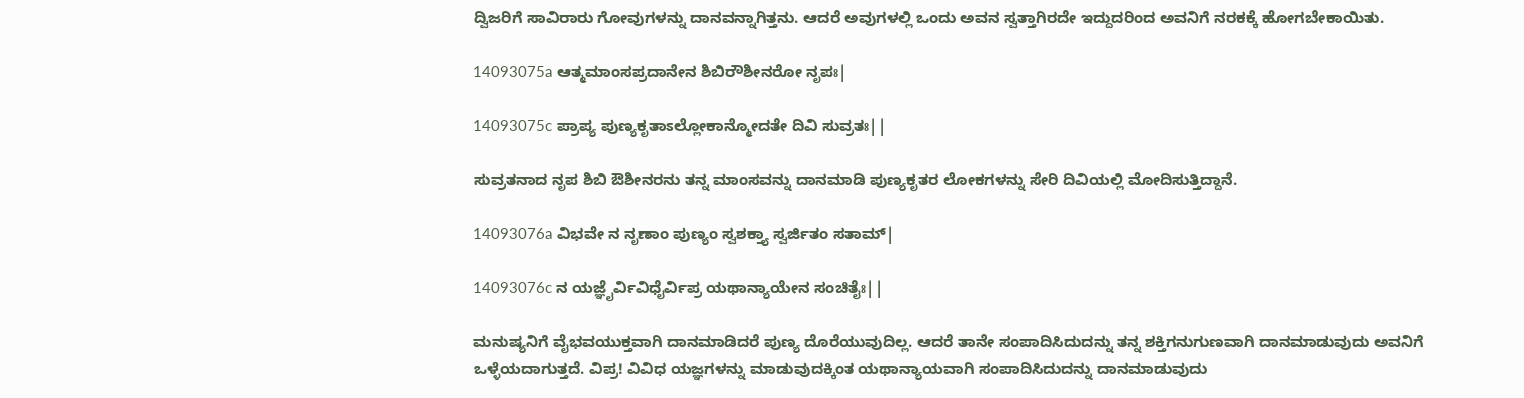ದ್ವಿಜರಿಗೆ ಸಾವಿರಾರು ಗೋವುಗಳನ್ನು ದಾನವನ್ನಾಗಿತ್ತನು. ಆದರೆ ಅವುಗಳಲ್ಲಿ ಒಂದು ಅವನ ಸ್ವತ್ತಾಗಿರದೇ ಇದ್ದುದರಿಂದ ಅವನಿಗೆ ನರಕಕ್ಕೆ ಹೋಗಬೇಕಾಯಿತು.

14093075a ಆತ್ಮಮಾಂಸಪ್ರದಾನೇನ ಶಿಬಿರೌಶೀನರೋ ನೃಪಃ|

14093075c ಪ್ರಾಪ್ಯ ಪುಣ್ಯಕೃತಾಽಲ್ಲೋಕಾನ್ಮೋದತೇ ದಿವಿ ಸುವ್ರತಃ||

ಸುವ್ರತನಾದ ನೃಪ ಶಿಬಿ ಔಶೀನರನು ತನ್ನ ಮಾಂಸವನ್ನು ದಾನಮಾಡಿ ಪುಣ್ಯಕೃತರ ಲೋಕಗಳನ್ನು ಸೇರಿ ದಿವಿಯಲ್ಲಿ ಮೋದಿಸುತ್ತಿದ್ದಾನೆ.

14093076a ವಿಭವೇ ನ ನೃಣಾಂ ಪುಣ್ಯಂ ಸ್ವಶಕ್ತ್ಯಾ ಸ್ವರ್ಜಿತಂ ಸತಾಮ್|

14093076c ನ ಯಜ್ಞೈರ್ವಿವಿಧೈರ್ವಿಪ್ರ ಯಥಾನ್ಯಾಯೇನ ಸಂಚಿತೈಃ||

ಮನುಷ್ಯನಿಗೆ ವೈಭವಯುಕ್ತವಾಗಿ ದಾನಮಾಡಿದರೆ ಪುಣ್ಯ ದೊರೆಯುವುದಿಲ್ಲ. ಆದರೆ ತಾನೇ ಸಂಪಾದಿಸಿದುದನ್ನು ತನ್ನ ಶಕ್ತಿಗನುಗುಣವಾಗಿ ದಾನಮಾಡುವುದು ಅವನಿಗೆ ಒಳ್ಳೆಯದಾಗುತ್ತದೆ. ವಿಪ್ರ! ವಿವಿಧ ಯಜ್ಞಗಳನ್ನು ಮಾಡುವುದಕ್ಕಿಂತ ಯಥಾನ್ಯಾಯವಾಗಿ ಸಂಪಾದಿಸಿದುದನ್ನು ದಾನಮಾಡುವುದು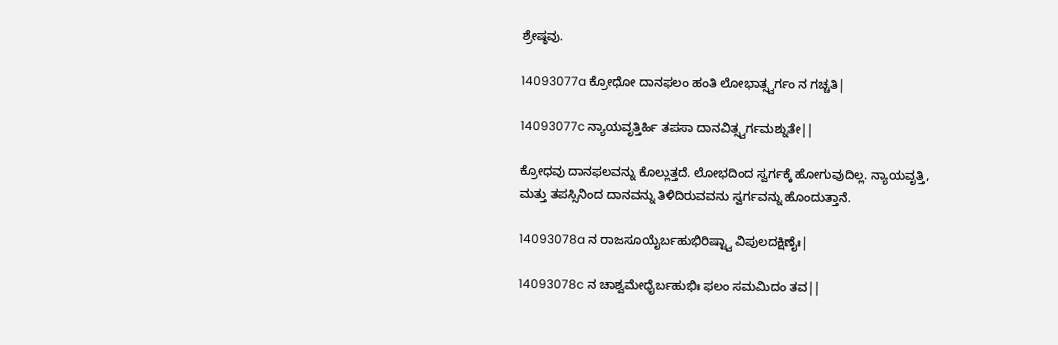ಶ್ರೇಷ್ಠವು.

14093077a ಕ್ರೋಧೋ ದಾನಫಲಂ ಹಂತಿ ಲೋಭಾತ್ಸ್ವರ್ಗಂ ನ ಗಚ್ಚತಿ|

14093077c ನ್ಯಾಯವೃತ್ತಿರ್ಹಿ ತಪಸಾ ದಾನವಿತ್ಸ್ವರ್ಗಮಶ್ನುತೇ||

ಕ್ರೋಧವು ದಾನಫಲವನ್ನು ಕೊಲ್ಲುತ್ತದೆ. ಲೋಭದಿಂದ ಸ್ವರ್ಗಕ್ಕೆ ಹೋಗುವುದಿಲ್ಲ. ನ್ಯಾಯವೃತ್ತಿ, ಮತ್ತು ತಪಸ್ಸಿನಿಂದ ದಾನವನ್ನು ತಿಳಿದಿರುವವನು ಸ್ವರ್ಗವನ್ನು ಹೊಂದುತ್ತಾನೆ.

14093078a ನ ರಾಜಸೂಯೈರ್ಬಹುಭಿರಿಷ್ಟ್ವಾ ವಿಪುಲದಕ್ಷಿಣೈಃ|

14093078c ನ ಚಾಶ್ವಮೇಧೈರ್ಬಹುಭಿಃ ಫಲಂ ಸಮಮಿದಂ ತವ||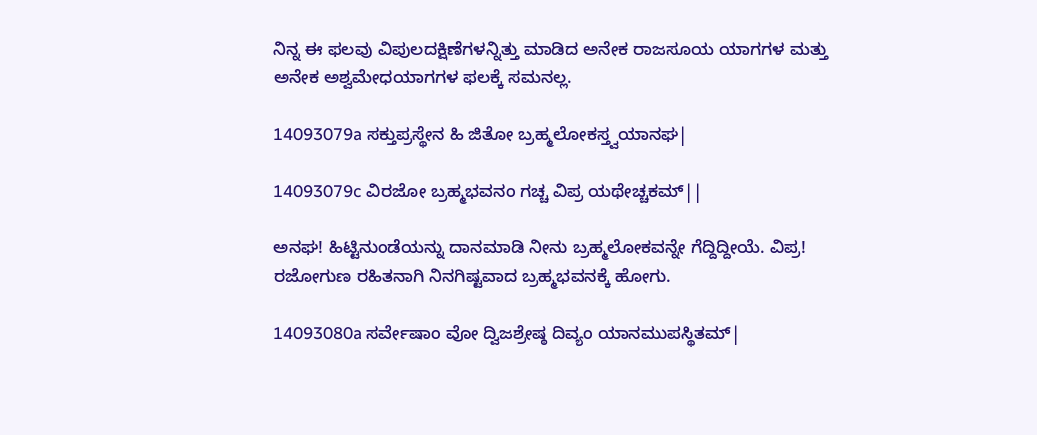ನಿನ್ನ ಈ ಫಲವು ವಿಪುಲದಕ್ಷಿಣೆಗಳನ್ನಿತ್ತು ಮಾಡಿದ ಅನೇಕ ರಾಜಸೂಯ ಯಾಗಗಳ ಮತ್ತು ಅನೇಕ ಅಶ್ವಮೇಧಯಾಗಗಳ ಫಲಕ್ಕೆ ಸಮನಲ್ಲ.

14093079a ಸಕ್ತುಪ್ರಸ್ಥೇನ ಹಿ ಜಿತೋ ಬ್ರಹ್ಮಲೋಕಸ್ತ್ವಯಾನಘ|

14093079c ವಿರಜೋ ಬ್ರಹ್ಮಭವನಂ ಗಚ್ಚ ವಿಪ್ರ ಯಥೇಚ್ಚಕಮ್||

ಅನಘ! ಹಿಟ್ಟಿನುಂಡೆಯನ್ನು ದಾನಮಾಡಿ ನೀನು ಬ್ರಹ್ಮಲೋಕವನ್ನೇ ಗೆದ್ದಿದ್ದೀಯೆ. ವಿಪ್ರ! ರಜೋಗುಣ ರಹಿತನಾಗಿ ನಿನಗಿಷ್ಟವಾದ ಬ್ರಹ್ಮಭವನಕ್ಕೆ ಹೋಗು.

14093080a ಸರ್ವೇಷಾಂ ವೋ ದ್ವಿಜಶ್ರೇಷ್ಠ ದಿವ್ಯಂ ಯಾನಮುಪಸ್ಥಿತಮ್|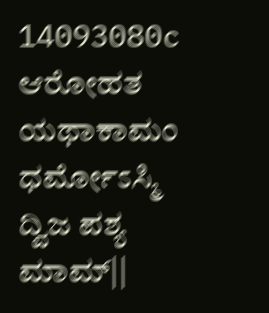14093080c ಆರೋಹತ ಯಥಾಕಾಮಂ ಧರ್ಮೋಽಸ್ಮಿ ದ್ವಿಜ ಪಶ್ಯ ಮಾಮ್||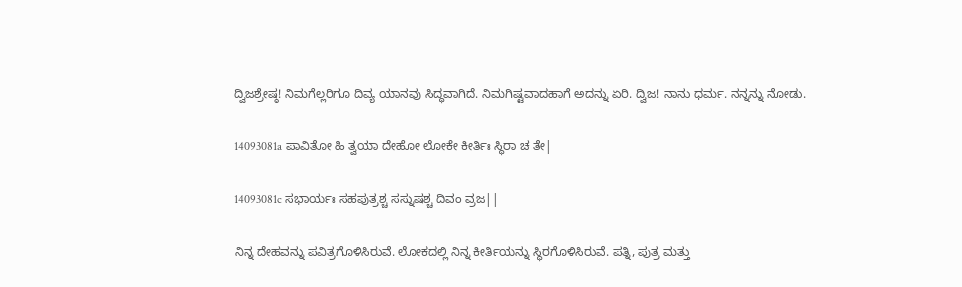ದ್ವಿಜಶ್ರೇಷ್ಠ! ನಿಮಗೆಲ್ಲರಿಗೂ ದಿವ್ಯ ಯಾನವು ಸಿದ್ಧವಾಗಿದೆ. ನಿಮಗಿಷ್ಟವಾದಹಾಗೆ ಅದನ್ನು ಏರಿ. ದ್ವಿಜ! ನಾನು ಧರ್ಮ. ನನ್ನನ್ನು ನೋಡು.

14093081a ಪಾವಿತೋ ಹಿ ತ್ವಯಾ ದೇಹೋ ಲೋಕೇ ಕೀರ್ತಿಃ ಸ್ಥಿರಾ ಚ ತೇ|

14093081c ಸಭಾರ್ಯಃ ಸಹಪುತ್ರಶ್ಚ ಸಸ್ನುಷಶ್ಚ ದಿವಂ ವ್ರಜ||

ನಿನ್ನ ದೇಹವನ್ನು ಪವಿತ್ರಗೊಳಿಸಿರುವೆ. ಲೋಕದಲ್ಲಿ ನಿನ್ನ ಕೀರ್ತಿಯನ್ನು ಸ್ಥಿರಗೊಳಿಸಿರುವೆ. ಪತ್ನಿ, ಪುತ್ರ ಮತ್ತು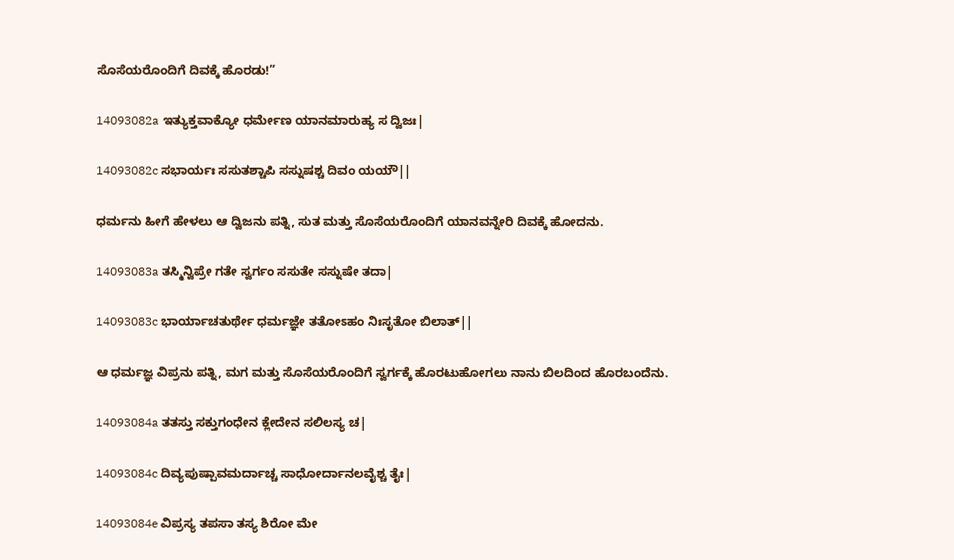ಸೊಸೆಯರೊಂದಿಗೆ ದಿವಕ್ಕೆ ಹೊರಡು!”

14093082a ಇತ್ಯುಕ್ತವಾಕ್ಯೋ ಧರ್ಮೇಣ ಯಾನಮಾರುಹ್ಯ ಸ ದ್ವಿಜಃ|

14093082c ಸಭಾರ್ಯಃ ಸಸುತಶ್ಚಾಪಿ ಸಸ್ನುಷಶ್ಚ ದಿವಂ ಯಯೌ||

ಧರ್ಮನು ಹೀಗೆ ಹೇಳಲು ಆ ದ್ವಿಜನು ಪತ್ನಿ, ಸುತ ಮತ್ತು ಸೊಸೆಯರೊಂದಿಗೆ ಯಾನವನ್ನೇರಿ ದಿವಕ್ಕೆ ಹೋದನು.

14093083a ತಸ್ಮಿನ್ವಿಪ್ರೇ ಗತೇ ಸ್ವರ್ಗಂ ಸಸುತೇ ಸಸ್ನುಷೇ ತದಾ|

14093083c ಭಾರ್ಯಾಚತುರ್ಥೇ ಧರ್ಮಜ್ಞೇ ತತೋಽಹಂ ನಿಃಸೃತೋ ಬಿಲಾತ್||

ಆ ಧರ್ಮಜ್ಞ ವಿಪ್ರನು ಪತ್ನಿ, ಮಗ ಮತ್ತು ಸೊಸೆಯರೊಂದಿಗೆ ಸ್ವರ್ಗಕ್ಕೆ ಹೊರಟುಹೋಗಲು ನಾನು ಬಿಲದಿಂದ ಹೊರಬಂದೆನು.

14093084a ತತಸ್ತು ಸಕ್ತುಗಂಧೇನ ಕ್ಲೇದೇನ ಸಲಿಲಸ್ಯ ಚ|

14093084c ದಿವ್ಯಪುಷ್ಪಾವಮರ್ದಾಚ್ಚ ಸಾಧೋರ್ದಾನಲವೈಶ್ಚ ತೈಃ|

14093084e ವಿಪ್ರಸ್ಯ ತಪಸಾ ತಸ್ಯ ಶಿರೋ ಮೇ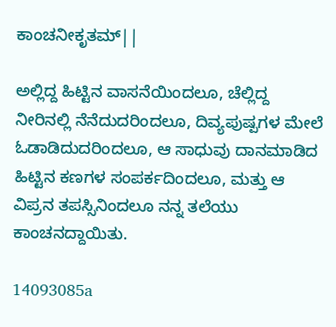ಕಾಂಚನೀಕೃತಮ್||

ಅಲ್ಲಿದ್ದ ಹಿಟ್ಟಿನ ವಾಸನೆಯಿಂದಲೂ, ಚೆಲ್ಲಿದ್ದ ನೀರಿನಲ್ಲಿ ನೆನೆದುದರಿಂದಲೂ, ದಿವ್ಯಪುಷ್ಪಗಳ ಮೇಲೆ ಓಡಾಡಿದುದರಿಂದಲೂ, ಆ ಸಾಧುವು ದಾನಮಾಡಿದ ಹಿಟ್ಟಿನ ಕಣಗಳ ಸಂಪರ್ಕದಿಂದಲೂ, ಮತ್ತು ಆ ವಿಪ್ರನ ತಪಸ್ಸಿನಿಂದಲೂ ನನ್ನ ತಲೆಯು ಕಾಂಚನದ್ದಾಯಿತು.

14093085a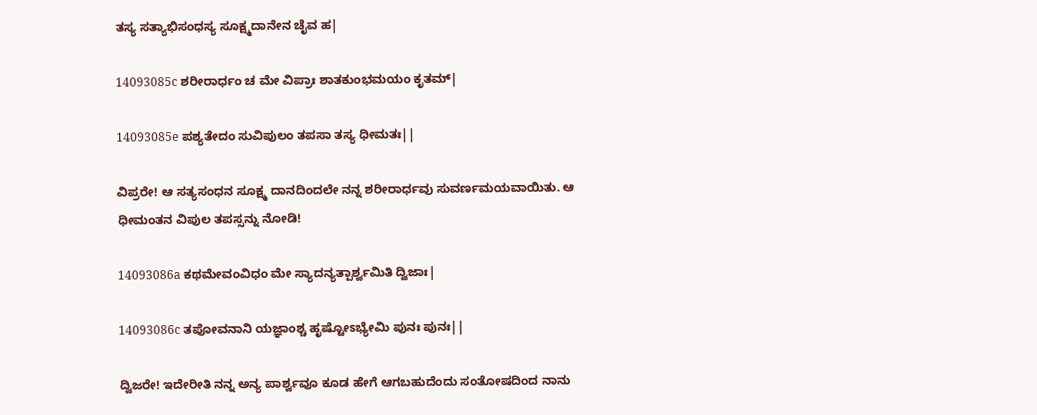ತಸ್ಯ ಸತ್ಯಾಭಿಸಂಧಸ್ಯ ಸೂಕ್ಷ್ಮದಾನೇನ ಚೈವ ಹ|

14093085c ಶರೀರಾರ್ಧಂ ಚ ಮೇ ವಿಪ್ರಾಃ ಶಾತಕುಂಭಮಯಂ ಕೃತಮ್|

14093085e ಪಶ್ಯತೇದಂ ಸುವಿಪುಲಂ ತಪಸಾ ತಸ್ಯ ಧೀಮತಃ||

ವಿಪ್ರರೇ! ಆ ಸತ್ಯಸಂಧನ ಸೂಕ್ಷ್ಮ ದಾನದಿಂದಲೇ ನನ್ನ ಶರೀರಾರ್ಧವು ಸುವರ್ಣಮಯವಾಯಿತು. ಆ ಧೀಮಂತನ ವಿಪುಲ ತಪಸ್ಸನ್ನು ನೋಡಿ!

14093086a ಕಥಮೇವಂವಿಧಂ ಮೇ ಸ್ಯಾದನ್ಯತ್ಪಾರ್ಶ್ವಮಿತಿ ದ್ವಿಜಾಃ|

14093086c ತಪೋವನಾನಿ ಯಜ್ಞಾಂಶ್ಚ ಹೃಷ್ಟೋಽಭ್ಯೇಮಿ ಪುನಃ ಪುನಃ||

ದ್ವಿಜರೇ! ಇದೇರೀತಿ ನನ್ನ ಅನ್ಯ ಪಾರ್ಶ್ವವೂ ಕೂಡ ಹೇಗೆ ಆಗಬಹುದೆಂದು ಸಂತೋಷದಿಂದ ನಾನು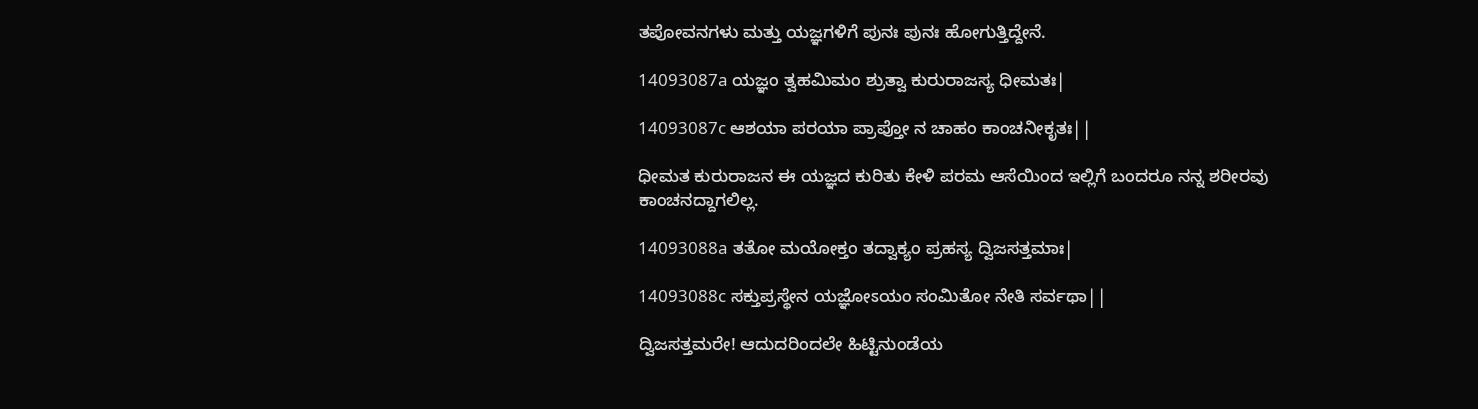ತಪೋವನಗಳು ಮತ್ತು ಯಜ್ಞಗಳಿಗೆ ಪುನಃ ಪುನಃ ಹೋಗುತ್ತಿದ್ದೇನೆ.

14093087a ಯಜ್ಞಂ ತ್ವಹಮಿಮಂ ಶ್ರುತ್ವಾ ಕುರುರಾಜಸ್ಯ ಧೀಮತಃ|

14093087c ಆಶಯಾ ಪರಯಾ ಪ್ರಾಪ್ತೋ ನ ಚಾಹಂ ಕಾಂಚನೀಕೃತಃ||

ಧೀಮತ ಕುರುರಾಜನ ಈ ಯಜ್ಞದ ಕುರಿತು ಕೇಳಿ ಪರಮ ಆಸೆಯಿಂದ ಇಲ್ಲಿಗೆ ಬಂದರೂ ನನ್ನ ಶರೀರವು ಕಾಂಚನದ್ದಾಗಲಿಲ್ಲ.

14093088a ತತೋ ಮಯೋಕ್ತಂ ತದ್ವಾಕ್ಯಂ ಪ್ರಹಸ್ಯ ದ್ವಿಜಸತ್ತಮಾಃ|

14093088c ಸಕ್ತುಪ್ರಸ್ಥೇನ ಯಜ್ಞೋಽಯಂ ಸಂಮಿತೋ ನೇತಿ ಸರ್ವಥಾ||

ದ್ವಿಜಸತ್ತಮರೇ! ಆದುದರಿಂದಲೇ ಹಿಟ್ಟಿನುಂಡೆಯ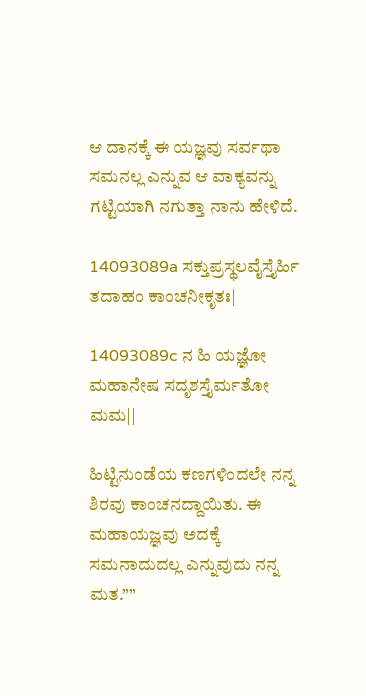ಆ ದಾನಕ್ಕೆ ಈ ಯಜ್ಞವು ಸರ್ವಥಾ ಸಮನಲ್ಲ ಎನ್ನುವ ಆ ವಾಕ್ಯವನ್ನು ಗಟ್ಟಿಯಾಗಿ ನಗುತ್ತಾ ನಾನು ಹೇಳಿದೆ.

14093089a ಸಕ್ತುಪ್ರಸ್ಥಲವೈಸ್ತೈರ್ಹಿ ತದಾಹಂ ಕಾಂಚನೀಕೃತಃ|

14093089c ನ ಹಿ ಯಜ್ಞೋ ಮಹಾನೇಷ ಸದೃಶಸ್ತೈರ್ಮತೋ ಮಮ||

ಹಿಟ್ಟಿನುಂಡೆಯ ಕಣಗಳಿಂದಲೇ ನನ್ನ ಶಿರವು ಕಾಂಚನದ್ದಾಯಿತು. ಈ ಮಹಾಯಜ್ಞವು ಅದಕ್ಕೆ ಸಮನಾದುದಲ್ಲ ಎನ್ನುವುದು ನನ್ನ ಮತ.””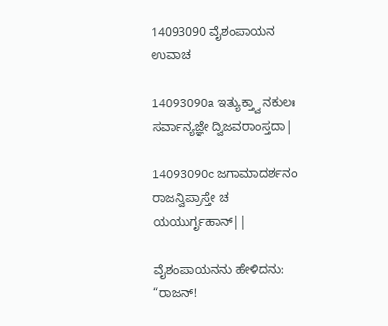14093090 ವೈಶಂಪಾಯನ ಉವಾಚ

14093090a ಇತ್ಯುಕ್ತ್ವಾ ನಕುಲಃ ಸರ್ವಾನ್ಯಜ್ಞೇ ದ್ವಿಜವರಾಂಸ್ತದಾ|

14093090c ಜಗಾಮಾದರ್ಶನಂ ರಾಜನ್ವಿಪ್ರಾಸ್ತೇ ಚ ಯಯುರ್ಗೃಹಾನ್||

ವೈಶಂಪಾಯನನು ಹೇಳಿದನು: “ರಾಜನ್!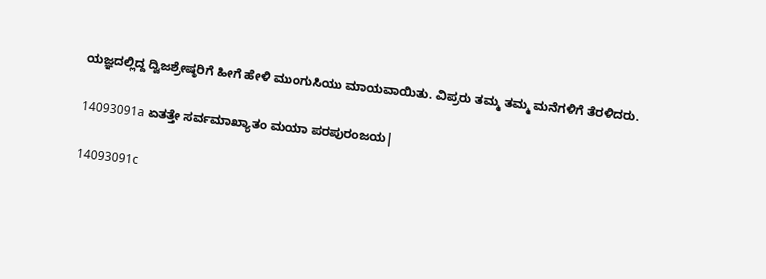ಯಜ್ಞದಲ್ಲಿದ್ದ ದ್ವಿಜಶ್ರೇಷ್ಠರಿಗೆ ಹೀಗೆ ಹೇಳಿ ಮುಂಗುಸಿಯು ಮಾಯವಾಯಿತು. ವಿಪ್ರರು ತಮ್ಮ ತಮ್ಮ ಮನೆಗಳಿಗೆ ತೆರಳಿದರು.

14093091a ಏತತ್ತೇ ಸರ್ವಮಾಖ್ಯಾತಂ ಮಯಾ ಪರಪುರಂಜಯ|

14093091c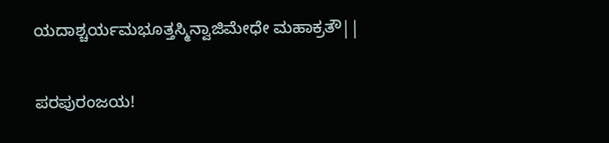ಯದಾಶ್ಚರ್ಯಮಭೂತ್ತಸ್ಮಿನ್ವಾಜಿಮೇಧೇ ಮಹಾಕ್ರತೌ||

ಪರಪುರಂಜಯ!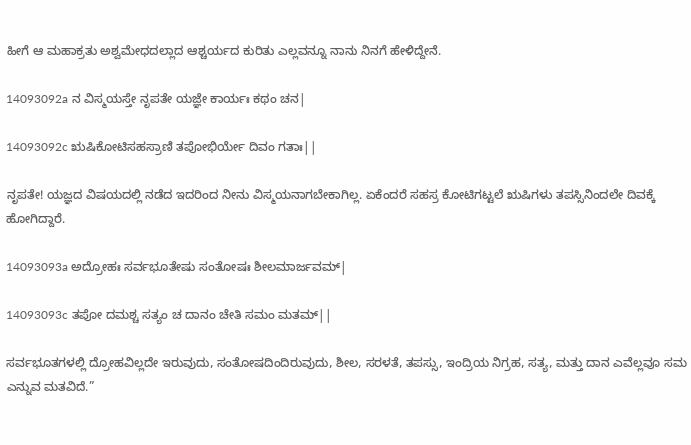ಹೀಗೆ ಆ ಮಹಾಕ್ರತು ಅಶ್ವಮೇಧದಲ್ಲಾದ ಆಶ್ಚರ್ಯದ ಕುರಿತು ಎಲ್ಲವನ್ನೂ ನಾನು ನಿನಗೆ ಹೇಳಿದ್ದೇನೆ.

14093092a ನ ವಿಸ್ಮಯಸ್ತೇ ನೃಪತೇ ಯಜ್ಞೇ ಕಾರ್ಯಃ ಕಥಂ ಚನ|

14093092c ಋಷಿಕೋಟಿಸಹಸ್ರಾಣಿ ತಪೋಭಿರ್ಯೇ ದಿವಂ ಗತಾಃ||

ನೃಪತೇ! ಯಜ್ಞದ ವಿಷಯದಲ್ಲಿ ನಡೆದ ಇದರಿಂದ ನೀನು ವಿಸ್ಮಯನಾಗಬೇಕಾಗಿಲ್ಲ. ಏಕೆಂದರೆ ಸಹಸ್ರ ಕೋಟಿಗಟ್ಟಲೆ ಋಷಿಗಳು ತಪಸ್ಸಿನಿಂದಲೇ ದಿವಕ್ಕೆ ಹೋಗಿದ್ದಾರೆ.

14093093a ಅದ್ರೋಹಃ ಸರ್ವಭೂತೇಷು ಸಂತೋಷಃ ಶೀಲಮಾರ್ಜವಮ್|

14093093c ತಪೋ ದಮಶ್ಚ ಸತ್ಯಂ ಚ ದಾನಂ ಚೇತಿ ಸಮಂ ಮತಮ್||

ಸರ್ವಭೂತಗಳಲ್ಲಿ ದ್ರೋಹವಿಲ್ಲದೇ ಇರುವುದು, ಸಂತೋಷದಿಂದಿರುವುದು, ಶೀಲ, ಸರಳತೆ, ತಪಸ್ಸು, ಇಂದ್ರಿಯ ನಿಗ್ರಹ, ಸತ್ಯ, ಮತ್ತು ದಾನ ಎವೆಲ್ಲವೂ ಸಮ ಎನ್ನುವ ಮತವಿದೆ.”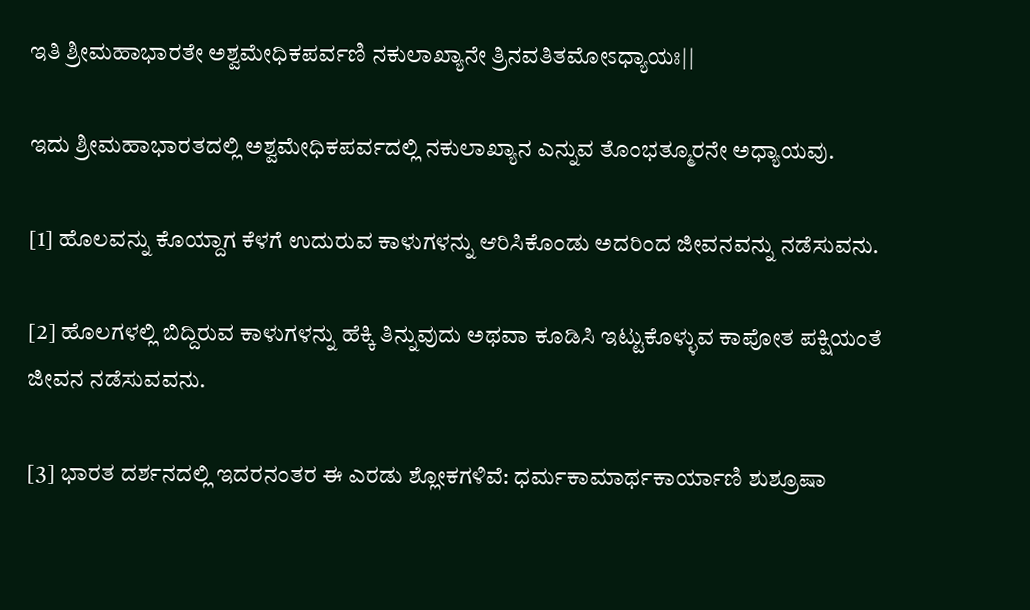ಇತಿ ಶ್ರೀಮಹಾಭಾರತೇ ಅಶ್ವಮೇಧಿಕಪರ್ವಣಿ ನಕುಲಾಖ್ಯಾನೇ ತ್ರಿನವತಿತಮೋಽಧ್ಯಾಯಃ||

ಇದು ಶ್ರೀಮಹಾಭಾರತದಲ್ಲಿ ಅಶ್ವಮೇಧಿಕಪರ್ವದಲ್ಲಿ ನಕುಲಾಖ್ಯಾನ ಎನ್ನುವ ತೊಂಭತ್ಮೂರನೇ ಅಧ್ಯಾಯವು.

[1] ಹೊಲವನ್ನು ಕೊಯ್ದಾಗ ಕೆಳಗೆ ಉದುರುವ ಕಾಳುಗಳನ್ನು ಆರಿಸಿಕೊಂಡು ಅದರಿಂದ ಜೀವನವನ್ನು ನಡೆಸುವನು.

[2] ಹೊಲಗಳಲ್ಲಿ ಬಿದ್ದಿರುವ ಕಾಳುಗಳನ್ನು ಹೆಕ್ಕಿ ತಿನ್ನುವುದು ಅಥವಾ ಕೂಡಿಸಿ ಇಟ್ಟುಕೊಳ್ಳುವ ಕಾಪೋತ ಪಕ್ಷಿಯಂತೆ ಜೀವನ ನಡೆಸುವವನು.

[3] ಭಾರತ ದರ್ಶನದಲ್ಲಿ ಇದರನಂತರ ಈ ಎರಡು ಶ್ಲೋಕಗಳಿವೆ: ಧರ್ಮಕಾಮಾರ್ಥಕಾರ್ಯಾಣಿ ಶುಶ್ರೂಷಾ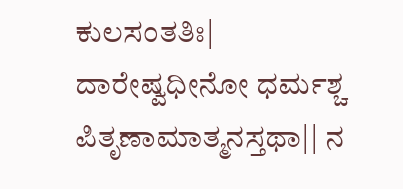ಕುಲಸಂತತಿಃ| ದಾರೇಷ್ವಧೀನೋ ಧರ್ಮಶ್ಚ ಪಿತೃಣಾಮಾತ್ಮನಸ್ತಥಾ|| ನ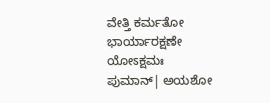ವೇತ್ತಿ ಕರ್ಮತೋ ಭಾರ್ಯಾರಕ್ಷಣೇ ಯೋಽಕ್ಷಮಃ ಪುಮಾನ್| ಅಯಶೋ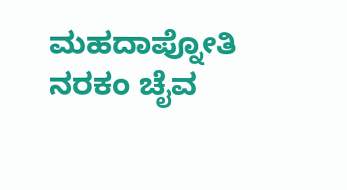ಮಹದಾಪ್ನೋತಿ ನರಕಂ ಚೈವ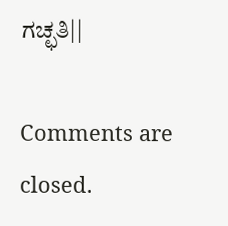ಗಚ್ಛತಿ||

Comments are closed.